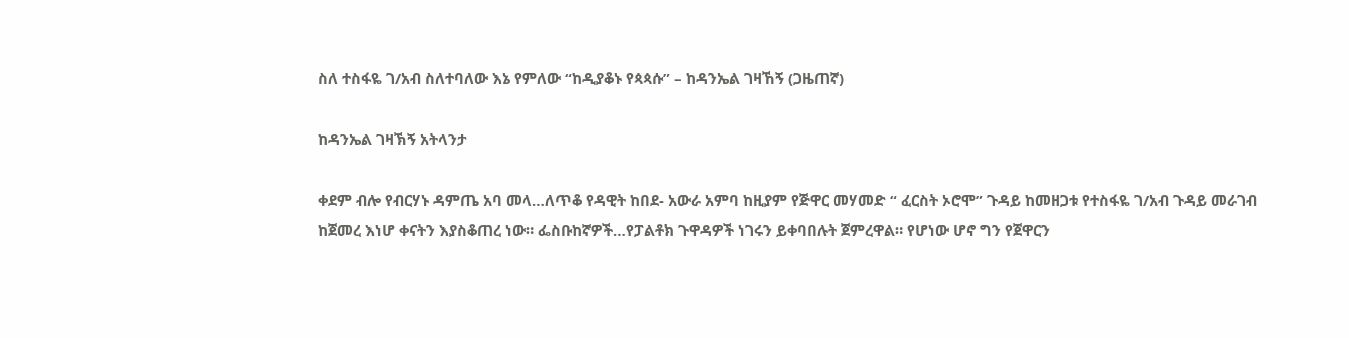ስለ ተስፋዬ ገ/አብ ስለተባለው እኔ የምለው “ከዲያቆኑ የጳጳሱ” – ከዳንኤል ገዛኸኝ (ጋዜጠኛ)

ከዳንኤል ገዛኽኝ አትላንታ

ቀደም ብሎ የብርሃኑ ዳምጤ አባ መላ…ለጥቆ የዳዊት ከበደ- አውራ አምባ ከዚያም የጅዋር መሃመድ “ ፈርስት ኦሮሞ” ጉዳይ ከመዘጋቱ የተስፋዬ ገ/አብ ጉዳይ መራገብ ከጀመረ እነሆ ቀናትን እያስቆጠረ ነው። ፌስቡከኛዎች…የፓልቶክ ጉዋዳዎች ነገሩን ይቀባበሉት ጀምረዋል። የሆነው ሆኖ ግን የጀዋርን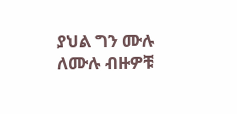ያህል ግን ሙሉ ለሙሉ ብዙዎቹ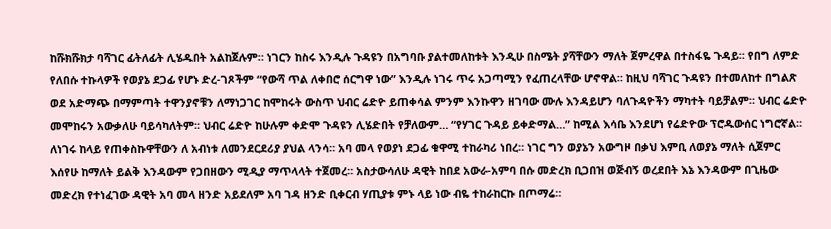ከሹክሹክታ ባሻገር ፊትለፊት ሊሄዱበት አልከጀሉም። ነገርን ከስሩ እንዲሉ ጉዳዩን በአግባቡ ያልተመለከቱት እንዲሁ በስሜት ያሻቸውን ማለት ጀምረዋል በተስፋዬ ጉዳይ። የበግ ለምድ የለበሱ ተኩላዎች የወያኔ ደጋፊ የሆኑ ድረ-ገጾችም “የውሻ ጥል ለቀበሮ ሰርግዋ ነው” እንዲሉ ነገሩ ጥሩ አጋጣሚን የፈጠረላቸው ሆኖዋል። ከዚህ ባሻገር ጉዳዩን በተመለከተ በግልጽ ወደ አድማጭ በማምጣት ተዋንያኖቹን ለማነጋገር ከሞከሩት ውስጥ ህብር ሬድዮ ይጠቀሳል ምንም እንኩዋን ዘገባው ሙሉ እንዳይሆን ባለጉዳዮችን ማካተት ባይቻልም። ህብር ሬድዮ መሞከሩን አውቃለሁ ባይሳካለትም። ህብር ሬድዮ ከሁሉም ቀድሞ ጉዳዩን ሊሄድበት የቻለውም… “የሃገር ጉዳይ ይቀድማል…” ከሚል እሳቤ እንደሆነ የሬድዮው ፕሮዱውሰር ነግሮኛል። ለነገሩ ከላይ የጠቀስኩዋቸውን ለ አብነቱ ለመንደርደሪያ ያህል ላንሳ። አባ መላ የወያነ ደጋፊ ቁዋሚ ተከራካሪ ነበረ። ነገር ግን ወያኔን አውግዞ በቃህ እምቢ ለወያኔ ማለት ሲጀምር እሰየሁ ከማለት ይልቅ እንዳውም የጋበዘውን ሚዲያ ማጥላላት ተጀመረ። አስታውሳለሁ ዳዊት ከበደ አውራ-አምባ በሱ መድረክ ቢጋበዝ ወጅብኝ ወረደበት እኔ እንዳውም በጊዜው መድረክ የተነፈገው ዳዊት አባ መላ ዘንድ አይደለም አባ ገዳ ዘንድ ቢቀርብ ሃጢያቱ ምኑ ላይ ነው ብዬ ተከራከርኩ በጦማሬ።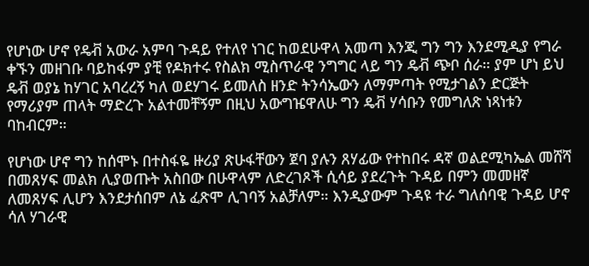የሆነው ሆኖ የዴቭ አውራ አምባ ጉዳይ የተለየ ነገር ከወደሁዋላ አመጣ እንጂ ግን ግን እንደሚዲያ የግራ ቀኙን መዘገቡ ባይከፋም ያቺ የዶክተሩ የስልክ ሚስጥራዊ ንግግር ላይ ግን ዴቭ ጭቦ ሰራ። ያም ሆነ ይህ ዴቭ ወያኔ ከሃገር አባረረኝ ካለ ወደሃገሩ ይመለስ ዘንድ ትንሳኤውን ለማምጣት የሚታገልን ድርጅት የማሪያም ጠላት ማድረጉ አልተመቸኝም በዚህ አውግዤዋለሁ ግን ዴቭ ሃሳቡን የመግለጽ ነጻነቱን ባከብርም።

የሆነው ሆኖ ግን ከሰሞኑ በተስፋዬ ዙሪያ ጽሁፋቸውን ጀባ ያሉን ጸሃፊው የተከበሩ ዳኛ ወልደሚካኤል መሸሻ በመጸሃፍ መልክ ሊያወጡት አስበው በሁዋላም ለድረገጾች ሲሳይ ያደረጉት ጉዳይ በምን መመዘኛ ለመጸሃፍ ሊሆን እንደታሰበም ለኔ ፈጽሞ ሊገባኝ አልቻለም። እንዲያውም ጉዳዩ ተራ ግለሰባዊ ጉዳይ ሆኖ ሳለ ሃገራዊ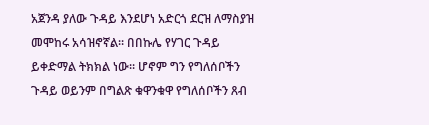አጀንዳ ያለው ጉዳይ እንደሆነ አድርጎ ደርዝ ለማስያዝ መሞከሩ አሳዝኖኛል። በበኩሌ የሃገር ጉዳይ ይቀድማል ትክክል ነው። ሆኖም ግን የግለሰቦችን ጉዳይ ወይንም በግልጽ ቁዋንቁዋ የግለሰቦችን ጸብ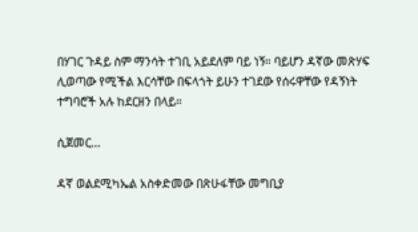በሃገር ጉዳይ ስም ማንሳት ተገቢ አይደለም ባይ ነኝ። ባይሆን ዳኛው መጽሃፍ ሊወጣው የሚችል እርሳቸው በፍላጎት ይሁን ተገደው የሰሩዋቸው የዳኝነት ተግባሮች አሉ ከደርዘን በላይ።

ሲጀመር…

ዳኛ ወልደሚካኤል አስቀድመው በጽሁፋቸው መግቢያ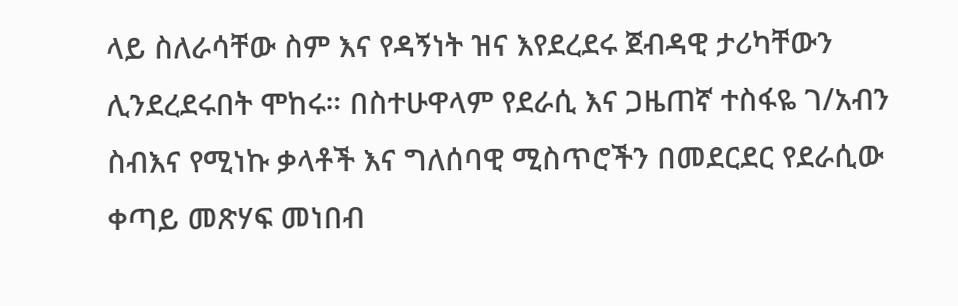ላይ ስለራሳቸው ስም እና የዳኝነት ዝና እየደረደሩ ጀብዳዊ ታሪካቸውን ሊንደረደሩበት ሞከሩ። በስተሁዋላም የደራሲ እና ጋዜጠኛ ተስፋዬ ገ/አብን ስብእና የሚነኩ ቃላቶች እና ግለሰባዊ ሚስጥሮችን በመደርደር የደራሲው ቀጣይ መጽሃፍ መነበብ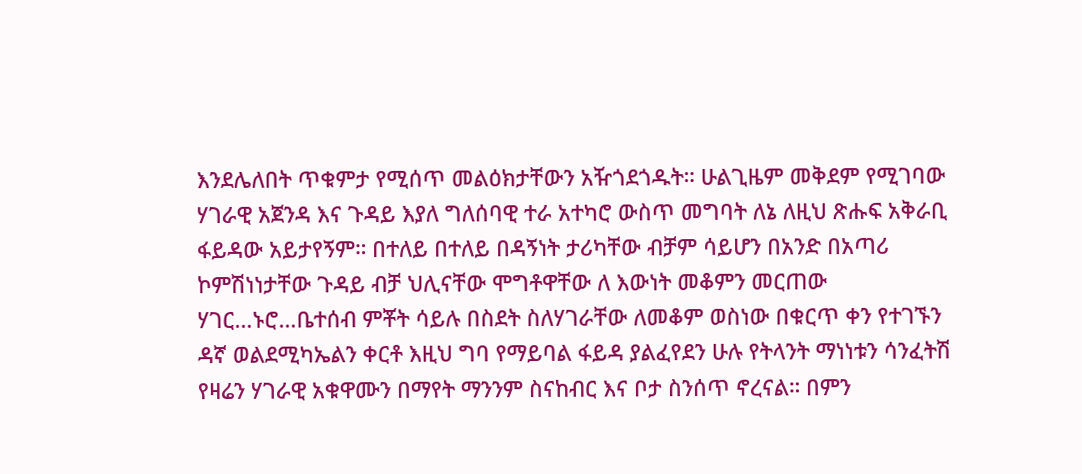እንደሌለበት ጥቁምታ የሚሰጥ መልዕክታቸውን አዥጎደጎዱት። ሁልጊዜም መቅደም የሚገባው ሃገራዊ አጀንዳ እና ጉዳይ እያለ ግለሰባዊ ተራ አተካሮ ውስጥ መግባት ለኔ ለዚህ ጽሑፍ አቅራቢ ፋይዳው አይታየኝም። በተለይ በተለይ በዳኝነት ታሪካቸው ብቻም ሳይሆን በአንድ በአጣሪ ኮምሽነነታቸው ጉዳይ ብቻ ህሊናቸው ሞግቶዋቸው ለ እውነት መቆምን መርጠው ሃገር…ኑሮ…ቤተሰብ ምቾት ሳይሉ በስደት ስለሃገራቸው ለመቆም ወስነው በቁርጥ ቀን የተገኙን ዳኛ ወልደሚካኤልን ቀርቶ እዚህ ግባ የማይባል ፋይዳ ያልፈየደን ሁሉ የትላንት ማነነቱን ሳንፈትሽ የዛሬን ሃገራዊ አቁዋሙን በማየት ማንንም ስናከብር እና ቦታ ስንሰጥ ኖረናል። በምን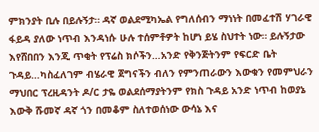ምክንያት ቢሉ በይሉኝታ። ዳኛ ወልደሚካኤል የግለሰብን ማነነት በመፈተሽ ሃገራዊ ፋይዳ ያለው ነጥብ እንዳነሱ ሁሉ ተሰምቶዎት ከሆነ ይሄ ስህተት ነው። ይሉኝታው እየሸበበን እንጂ ጥቂት የፕሬስ ክሶችን…አንድ የቅንጅትንም የፍርድ ቤት ጉዳይ…ካስፈለገም ብሄራዊ ጀግናችን ብለን የምንጠራውን እውቁን የመምህራን ማህበር ፕረዚዳንት ዶ/ር ታዬ ወልደሰማያትንም የክስ ጉዳይ አንድ ነጥብ ከወያኔ እውቅ ሹመኛ ዳኛ ጎን በመቆም ስለተወሰነው ውሳኔ እና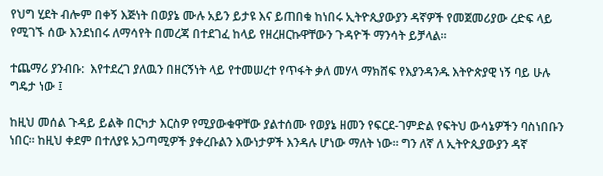የህግ ሂደት ብሎም በቀኝ እጅነት በወያኔ ሙሉ አይን ይታዩ እና ይጠበቁ ከነበሩ ኢትዮጲያውያን ዳኛዎች የመጀመሪያው ረድፍ ላይ የሚገኙ ሰው እንደነበሩ ለማሳየት በመረጃ በተደገፈ ከላይ የዘረዘርኩዋቸውን ጉዳዮች ማንሳት ይቻላል።

ተጨማሪ ያንብቡ:  እየተደረገ ያለዉን በዘርኝነት ላይ የተመሠረተ የጥፋት ቃለ መሃላ ማክሸፍ የእያንዳንዱ እትዮጵያዊ ነኝ ባይ ሁሉ ግዴታ ነው ፤

ከዚህ መሰል ጉዳይ ይልቅ በርካታ እርስዎ የሚያውቁዋቸው ያልተሰሙ የወያኔ ዘመን የፍርደ-ገምድል የፍትህ ውሳኔዎችን ባስነበቡን ነበር። ከዚህ ቀደም በተለያዩ አጋጣሚዎች ያቀረቡልን እውነታዎች እንዳሉ ሆነው ማለት ነው። ግን ለኛ ለ ኢትዮጲያውያን ዳኛ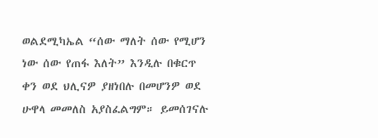ወልደሚካኤል “ሰው ማለት ሰው የሚሆን ነው ሰው የጠፋ እለት” እንዲሉ በቁርጥ ቀን ወደ ህሊናዎ ያዘነበሉ በመሆንዎ ወደ ሁዋላ መመለስ አያስፈልግም። ይመሰገናሉ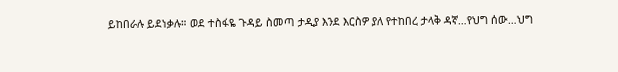ይከበራሉ ይደነቃሉ። ወደ ተስፋዬ ጉዳይ ስመጣ ታዲያ እንደ እርስዎ ያለ የተከበረ ታላቅ ዳኛ…የህግ ሰው…ህግ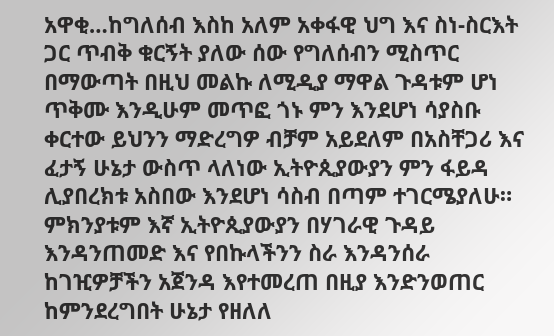አዋቂ…ከግለሰብ እስከ አለም አቀፋዊ ህግ እና ስነ-ስርእት ጋር ጥብቅ ቁርኝት ያለው ሰው የግለሰብን ሚስጥር በማውጣት በዚህ መልኩ ለሚዲያ ማዋል ጉዳቱም ሆነ ጥቅሙ እንዲሁም መጥፎ ጎኑ ምን እንደሆነ ሳያስቡ ቀርተው ይህንን ማድረግዎ ብቻም አይደለም በአስቸጋሪ እና ፈታኝ ሁኔታ ውስጥ ላለነው ኢትዮጲያውያን ምን ፋይዳ ሊያበረክቱ አስበው እንደሆነ ሳስብ በጣም ተገርሜያለሁ። ምክንያቱም እኛ ኢትዮጲያውያን በሃገራዊ ጉዳይ እንዳንጠመድ እና የበኩላችንን ስራ እንዳንሰራ ከገዢዎቻችን አጀንዳ እየተመረጠ በዚያ እንድንወጠር ከምንደረግበት ሁኔታ የዘለለ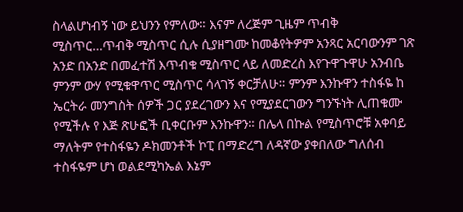ስላልሆነብኝ ነው ይህንን የምለው። እናም ለረጅም ጊዜም ጥብቅ ሚስጥር…ጥብቅ ሚስጥር ሲሉ ሲያዘግሙ ከመቆየትዎም አንጻር አርባውንም ገጽ አንድ በአንድ በመፈተሽ እጥብቁ ሚስጥር ላይ ለመድረስ እየጉዋጉዋሁ አንብቤ ምንም ውሃ የሚቁዋጥር ሚስጥር ሳላገኝ ቀርቻለሁ። ምንም እንኩዋን ተስፋዬ ከ ኤርትራ መንግስት ሰዎች ጋር ያደረገውን እና የሚያደርገውን ግንኙነት ሊጠቁሙ የሚችሉ የ እጅ ጽሁፎች ቢቀርቡም እንኩዋን። በሌላ በኩል የሚስጥሮቹ አቀባይ ማለትም የተስፋዬን ዶክመንቶች ኮፒ በማድረግ ለዳኛው ያቀበለው ግለሰብ ተስፋዬም ሆነ ወልደሚካኤል እኔም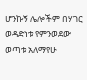ሆንኩኝ ሌሎችም በሃገር ወዳድነቱ የምንወደው ወጣቱ አለማየሁ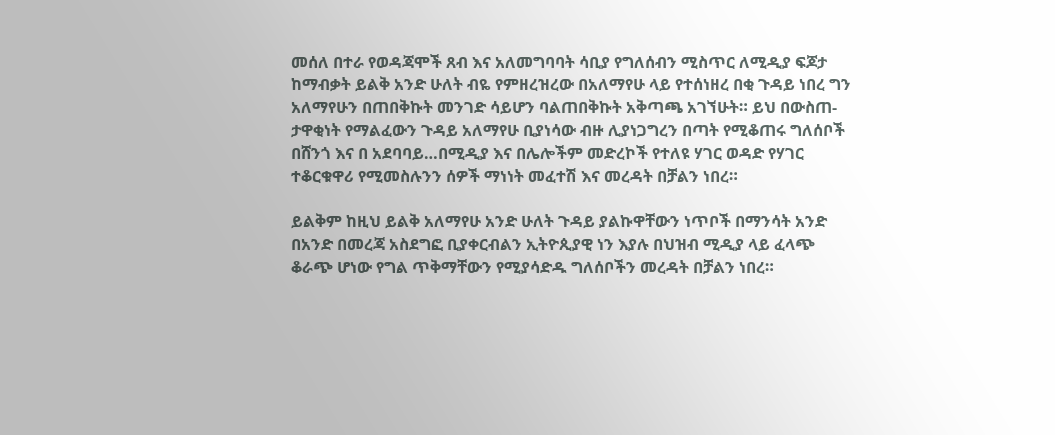መሰለ በተራ የወዳጃሞች ጸብ እና አለመግባባት ሳቢያ የግለሰብን ሚስጥር ለሚዲያ ፍጆታ ከማብቃት ይልቅ አንድ ሁለት ብዬ የምዘረዝረው በአለማየሁ ላይ የተሰነዘረ በቂ ጉዳይ ነበረ ግን አለማየሁን በጠበቅኩት መንገድ ሳይሆን ባልጠበቅኩት አቅጣጫ አገኘሁት። ይህ በውስጠ-ታዋቂነት የማልፈውን ጉዳይ አለማየሁ ቢያነሳው ብዙ ሊያነጋግረን በጣት የሚቆጠሩ ግለሰቦች በሸንጎ እና በ አደባባይ…በሚዲያ እና በሌሎችም መድረኮች የተለዩ ሃገር ወዳድ የሃገር ተቆርቁዋሪ የሚመስሉንን ሰዎች ማነነት መፈተሽ እና መረዳት በቻልን ነበረ።

ይልቅም ከዚህ ይልቅ አለማየሁ አንድ ሁለት ጉዳይ ያልኩዋቸውን ነጥቦች በማንሳት አንድ በአንድ በመረጃ አስደግፎ ቢያቀርብልን ኢትዮጲያዊ ነን እያሉ በህዝብ ሚዲያ ላይ ፈላጭ ቆራጭ ሆነው የግል ጥቅማቸውን የሚያሳድዱ ግለሰቦችን መረዳት በቻልን ነበረ።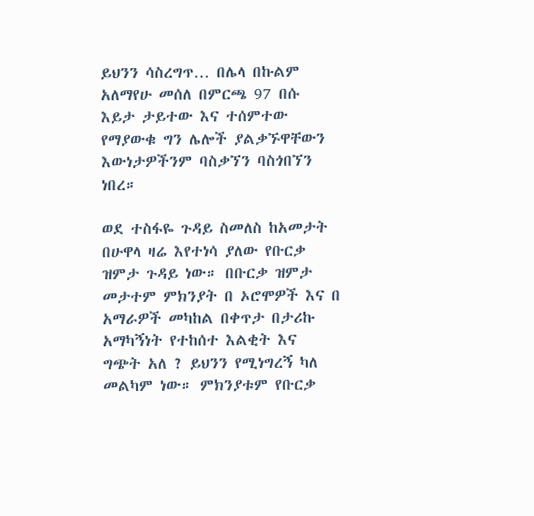ይህንን ሳስረግጥ… በሌላ በኩልም አለማየሁ መሰለ በምርጫ 97 በሱ እይታ ታይተው እና ተሰምተው የማያውቁ ግን ሌሎች ያልቃኙዋቸውን እውነታዎችንም ባስቃኘን ባስጎበኘን ነበረ።

ወደ ተስፋዬ ጉዳይ ስመለስ ከአመታት በሁዋላ ዛሬ እየተነሳ ያለው የቡርቃ ዝምታ ጉዳይ ነው። በቡርቃ ዝምታ መታተም ምክንያት በ ኦሮሞዎች እና በ አማራዎች መካከል በቀጥታ በታሪኩ አማካኝነት የተከሰተ እልቂት እና ግጭት አለ ? ይህንን የሚነግረኝ ካለ መልካም ነው። ምክንያቱም የቡርቃ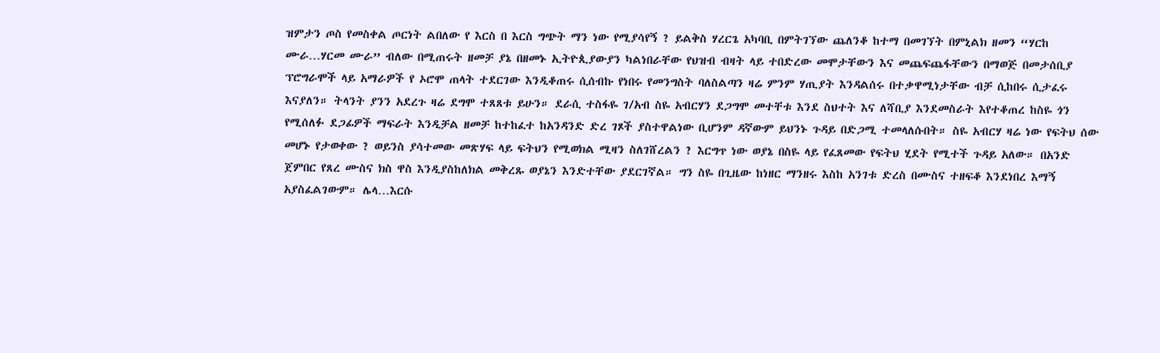ዝምታን ጦስ የመስቀል ጦርነት ልበለው የ እርስ በ እርስ ግጭት ማን ነው የሚያሳየኝ ? ይልቅስ ሃረርጌ አካባቢ በምትገኘው ጨለንቆ ከተማ በመገኘት በምኒልክ ዘመን “ሃርከ ሙራ…ሃርመ ሙራ” ብለው በሚጠሩት ዘመቻ ያኔ በዘመኑ ኢትዮጲያውያን ካልነበራቸው የህዝብ ብዛት ላይ ተበድረው መሞታቸውን እና መጨፍጨፋቸውን በማወጅ በመታሰቢያ ፕሮግራሞች ላይ አማራዎች የ ኦሮሞ ጠላት ተደርገው እንዲቆጠሩ ሲሰብኩ የነበሩ የመንግስት ባለስልጣን ዛሬ ምንም ሃጢያት እንዳልሰሩ በተቃዋሚነታቸው ብቻ ሲከበሩ ሲታፈሩ እናያለን። ትላንት ያንን አደረጉ ዛሬ ደግሞ ተጸጸቱ ይሁን። ደራሲ ተስፋዬ ገ/አብ ስዬ አብርሃን ደጋግሞ መተቸቱ እንደ ስህተት እና ለሻቢያ እንደመስራት እየተቆጠረ ከስዬ ጎን የሚሰለፉ ደጋፊዎች ማፍራት እንዲቻል ዘመቻ ከተከፈተ ከአንዳንድ ድረ ገጾች ያስተዋልነው ቢሆንም ዳኛውም ይህንኑ ጉዳይ በድጋሚ ተመላለሱበት። ስዬ አብርሃ ዛሬ ነው የፍትህ ሰው መሆኑ የታወቀው ? ወይንስ ያሳተመው መጽሃፍ ላይ ፍትህን የሚወክል ሚዛን ስለገሸረልን ? እርግጥ ነው ወያኔ በስዬ ላይ የፈጸመው የፍትህ ሂደት የሚተች ጉዳይ አለው። በአንድ ጀምበር የጸረ ሙስና ክስ ዋስ እንዲያስከለክል መቅረጹ ወያኔን እንድተቸው ያደርገኛል። ግን ስዬ በጊዜው ከነዘር ማንዘሩ እስከ አንገቱ ድረስ በሙስና ተዘፍቆ እንደነበረ እማኝ አያስፈልገውም። ሌላ…እርሱ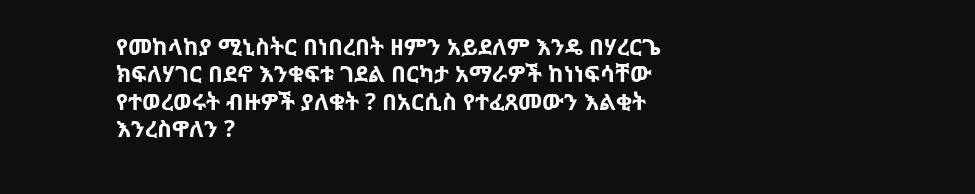የመከላከያ ሚኒስትር በነበረበት ዘምን አይደለም እንዴ በሃረርጌ ክፍለሃገር በደኖ እንቁፍቱ ገደል በርካታ አማራዎች ከነነፍሳቸው የተወረወሩት ብዙዎች ያለቁት ? በአርሲስ የተፈጸመውን እልቂት እንረስዋለን ?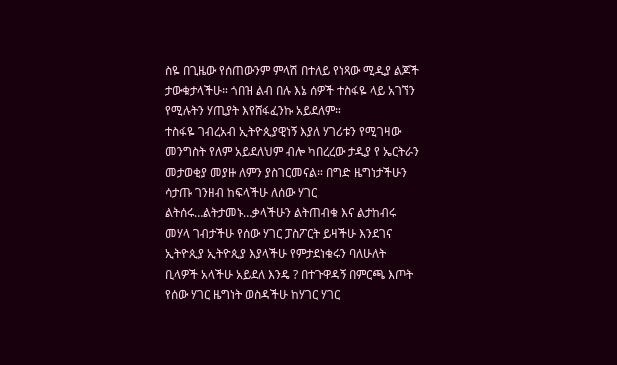ስዬ በጊዜው የሰጠውንም ምላሽ በተለይ የነጻው ሚዲያ ልጆች ታውቁታላችሁ። ጎበዝ ልብ በሉ እኔ ሰዎች ተስፋዬ ላይ አገኘን የሚሉትን ሃጢያት እየሸፋፈንኩ አይደለም።
ተስፋዬ ገብረአብ ኢትዮጲያዊነኝ እያለ ሃገሪቱን የሚገዛው መንግስት የለም አይደለህም ብሎ ካበረረው ታዲያ የ ኤርትራን መታወቂያ መያዙ ለምን ያስገርመናል። በግድ ዜግነታችሁን ሳታጡ ገንዘብ ከፍላችሁ ለሰው ሃገር ልትሰሩ…ልትታመኑ…ቃላችሁን ልትጠብቁ እና ልታከብሩ መሃላ ገብታችሁ የሰው ሃገር ፓስፖርት ይዛችሁ እንደገና ኢትዮጲያ ኢትዮጲያ እያላችሁ የምታደነቁሩን ባለሁለት ቢላዎች አላችሁ አይደለ እንዴ ? በተጉዋዳኝ በምርጫ እጦት የሰው ሃገር ዜግነት ወስዳችሁ ከሃገር ሃገር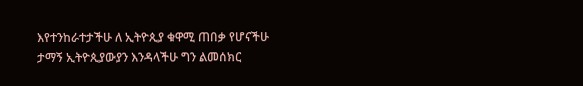እየተንከራተታችሁ ለ ኢትዮጲያ ቁዋሚ ጠበቃ የሆናችሁ ታማኝ ኢትዮጲያውያን እንዳላችሁ ግን ልመሰክር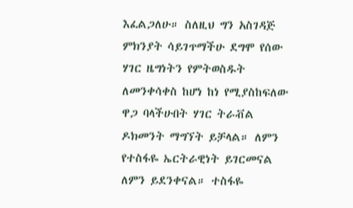እፈልጋለሁ። ስለዚህ ግን አስገዳጅ ምክንያት ሳይገጥማችሁ ደግሞ የሰው ሃገር ዜግነትን የምትወስዱት ለመንቀሳቀስ ከሆነ ከነ የሚያስከፍለው ዋጋ ባላችሁበት ሃገር ትራቭል ዶክመንት ማግኘት ይቻላል። ለምን የተስፋዬ ኤርትራዊነት ይገርመናል ለምን ይደንቀናል። ተስፋዬ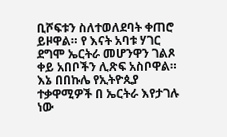ቢሾፍቱን ስለተወለደባት ቀጠሮ ይዞዋል። የ እናት አባቱ ሃገር ደግሞ ኤርትራ መሆንዋን ገልጾ ቀይ አበቦችን ሊጽፍ አስቦዋል። እኔ በበኩሌ የኢትዮጲያ ተቃዋሚዎች በ ኤርትራ እየታገሉ ነው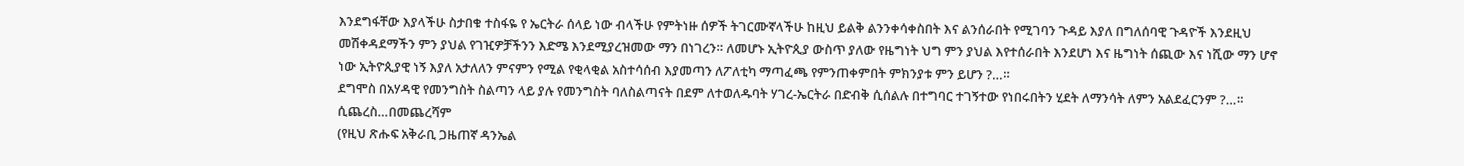እንደግፋቸው እያላችሁ ስታበቁ ተስፋዬ የ ኤርትራ ሰላይ ነው ብላችሁ የምትነዙ ሰዎች ትገርሙኛላችሁ ከዚህ ይልቅ ልንንቀሳቀስበት እና ልንሰራበት የሚገባን ጉዳይ እያለ በግለሰባዊ ጉዳዮች እንደዚህ መሽቀዳደማችን ምን ያህል የገዢዎቻችንን እድሜ እንደሚያረዝመው ማን በነገረን። ለመሆኑ ኢትዮጲያ ውስጥ ያለው የዜግነት ህግ ምን ያህል እየተሰራበት እንደሆነ እና ዜግነት ሰጪው እና ነሺው ማን ሆኖ ነው ኢትዮጲያዊ ነኝ እያለ አታለለን ምናምን የሚል የቂላቂል አስተሳሰብ እያመጣን ለፖለቲካ ማጣፈጫ የምንጠቀምበት ምክንያቱ ምን ይሆን ?…።
ደግሞስ በአሃዳዊ የመንግስት ስልጣን ላይ ያሉ የመንግስት ባለስልጣናት በደም ለተወለዱባት ሃገረ-ኤርትራ በድብቅ ሲሰልሉ በተግባር ተገኝተው የነበሩበትን ሂደት ለማንሳት ለምን አልደፈርንም ?…።
ሲጨረስ…በመጨረሻም
(የዚህ ጽሑፍ አቅራቢ ጋዜጠኛ ዳንኤል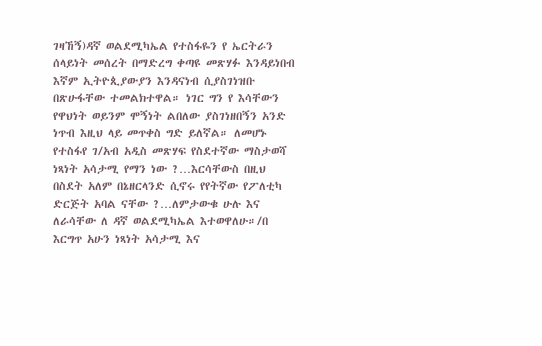ገዛኸኝ)ዳኛ ወልደሚካኤል የተስፋዬን የ ኤርትራን ሰላይነት መሰረት በማድረግ ቀጣዩ መጽሃፉ እንዳይነበብ እኛም ኢትዮጲያውያን እንዳናነብ ሲያስገነዝቡ በጽሁፋቸው ተመልክተዋል። ነገር ግን የ እሳቸውን የዋህነት ወይንም ሞኝነት ልበለው ያስገነዘበኝን አንድ ነጥብ እዚህ ላይ መጥቀስ ግድ ይለኛል። ለመሆኑ የተስፋየ ገ/አብ አዲስ መጽሃፍ የስደተኛው ማስታወሻ ነጻነት አሳታሚ የማን ነው ?…እርሳቸውስ በዚህ በስደት አለም በኔዘርላንድ ሲኖሩ የየትኛው የፖለቲካ ድርጅት አባል ናቸው ?…ለምታውቁ ሁሉ እና ለራሳቸው ለ ዳኛ ወልደሚካኤል እተወዋለሁ።/በ እርግጥ አሁን ነጻነት አሳታሚ እና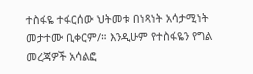ተስፋዬ ተፋርሰው ህትመቱ በነጻነት አሳታሚነት መታተሙ ቢቀርም/። እንዲሁም የተስፋዬን የግል መረጃዎች አሳልፎ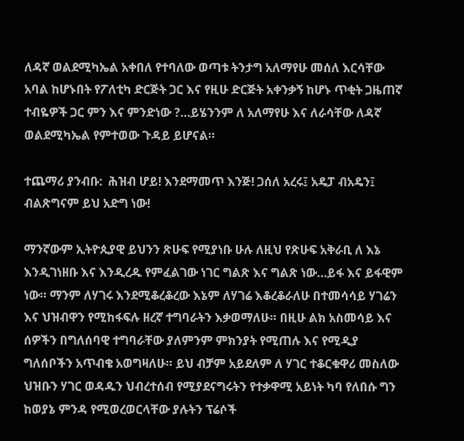ለዳኛ ወልደሚካኤል አቀበለ የተባለው ወጣቱ ትንታግ አለማየሁ መሰለ እርሳቸው አባል ከሆኑበት የፖለቲካ ድርጅት ጋር እና የዚሁ ድርጅት አቀንቃኝ ከሆኑ ጥቂት ጋዜጠኛ ተብዬዎች ጋር ምን እና ምንድነው ?…ይሄንንም ለ አለማየሁ እና ለራሳቸው ለዳኛ ወልደሚካኤል የምተወው ጉዳይ ይሆናል።

ተጨማሪ ያንብቡ:  ሕዝብ ሆይ! እንደማመጥ እንጅ! ጋሰለ አረሩ፤ አዴፓ ብአዴን፤ ብልጽግናም ይህ አድግ ነው!

ማንኛውም ኢትዮጲያዊ ይህንን ጽሁፍ የሚያነቡ ሁሉ ለዚህ የጽሁፍ አቅራቢ ለ እኔ እንዲገነዘቡ እና እንዲረዱ የምፈልገው ነገር ግልጽ እና ግልጽ ነው…ይፋ እና ይፋዊም ነው። ማንም ለሃገሩ እንደሚቆረቆረው እኔም ለሃገሬ እቆረቆራለሁ በተመሳሳይ ሃገሬን እና ህዝብዋን የሚከፋፍሉ ዘረኛ ተግባራትን እቃወማለሁ። በዚሁ ልክ አስመሳይ እና ሰዎችን በግለሰባዊ ተግባራቸው ያለምንም ምክንያት የሚጠሉ እና የሚዲያ ግለሰቦችን አጥብቄ አወግዛለሁ። ይህ ብቻም አይደለም ለ ሃገር ተቆርቁዋሪ መስለው ህዝቡን ሃገር ወዳዱን ህብረተሰብ የሚያደናግሩትን የተቃዋሚ አይነት ካባ የለበሱ ግን ከወያኔ ምንዳ የሚወረወርላቸው ያሉትን ፕሬሶች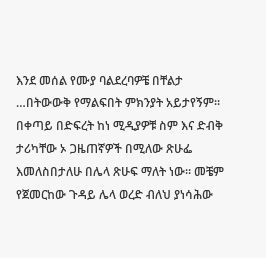እንደ መሰል የሙያ ባልደረባዎቼ በቸልታ …በትውውቅ የማልፍበት ምክንያት አይታየኝም። በቀጣይ በድፍረት ከነ ሚዲያዎቹ ስም እና ድብቅ ታሪካቸው ኦ ጋዜጠኛዎች በሚለው ጽሁፌ እመለስበታለሁ በሌላ ጽሁፍ ማለት ነው። መቼም የጀመርከው ጉዳይ ሌላ ወረድ ብለህ ያነሳሕው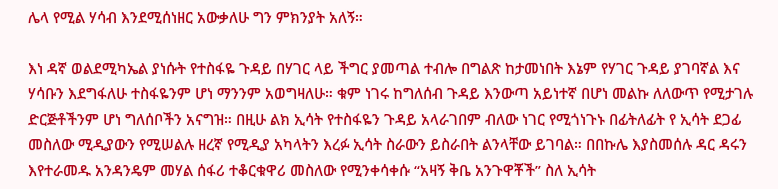ሌላ የሚል ሃሳብ እንደሚሰነዘር አውቃለሁ ግን ምክንያት አለኝ።

እነ ዳኛ ወልደሚካኤል ያነሱት የተስፋዬ ጉዳይ በሃገር ላይ ችግር ያመጣል ተብሎ በግልጽ ከታመነበት እኔም የሃገር ጉዳይ ያገባኛል እና ሃሳቡን እደግፋለሁ ተስፋዬንም ሆነ ማንንም አወግዛለሁ። ቁም ነገሩ ከግለሰብ ጉዳይ እንውጣ አይነተኛ በሆነ መልኩ ለለውጥ የሚታገሉ ድርጅቶችንም ሆነ ግለሰቦችን አናግዝ። በዚሁ ልክ ኢሳት የተስፋዬን ጉዳይ አላራገበም ብለው ነገር የሚጎነጉኑ በፊትለፊት የ ኢሳት ደጋፊ መስለው ሚዲያውን የሚሠልሉ ዘረኛ የሚዲያ አካላትን እረፉ ኢሳት ስራውን ይስራበት ልንላቸው ይገባል። በበኩሌ እያስመሰሉ ዳር ዳሩን እየተራመዱ አንዳንዴም መሃል ሰፋሪ ተቆርቁዋሪ መስለው የሚንቀሳቀሱ “አዛኝ ቅቤ አንጉዋቾች” ስለ ኢሳት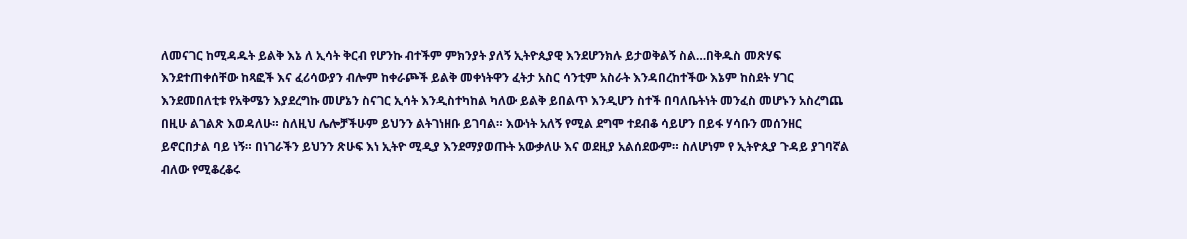ለመናገር ከሚዳዱት ይልቅ እኔ ለ ኢሳት ቅርብ የሆንኩ ብተችም ምክንያት ያለኝ ኢትዮጲያዊ እንደሆንክሉ ይታወቅልኝ ስል…በቅዱስ መጽሃፍ እንደተጠቀሰቸው ከጻፎች እና ፈሪሳውያን ብሎም ከቀራጮች ይልቅ መቀነትዋን ፈትታ አስር ሳንቲም አስራት እንዳበረከተችው እኔም ከስደት ሃገር እንደመበለቲቱ የአቅሜን እያደረግኩ መሆኔን ስናገር ኢሳት እንዲስተካከል ካለው ይልቅ ይበልጥ እንዲሆን ስተች በባለቤትነት መንፈስ መሆኑን አስረግጨ በዚሁ ልገልጽ እወዳለሁ። ስለዚህ ሌሎቻችሁም ይህንን ልትገነዘቡ ይገባል። እውነት አለኝ የሚል ደግሞ ተደብቆ ሳይሆን በይፋ ሃሳቡን መሰንዘር ይኖርበታል ባይ ነኝ። በነገራችን ይህንን ጽሁፍ እነ ኢትዮ ሚዲያ እንደማያወጡት አውቃለሁ እና ወደዚያ አልሰደውም። ስለሆነም የ ኢትዮጲያ ጉዳይ ያገባኛል ብለው የሚቆረቆሩ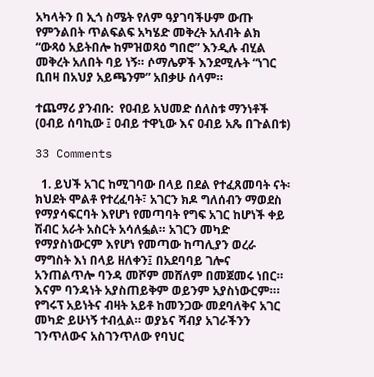አካላትን በ ኢጎ ስሜት የለም ዓያገባችሁም ውጡ የምንልበት ጥልፍልፍ አካሄድ መቅረት አለብት ልክ “ውጻዕ አይትበሎ ከምዝወጻዕ ግበሮ” እንዲሉ ብሂል መቅረት አለበት ባይ ነኝ። ሶማሌዎች እንደሚሉት “ነገር ቢበዛ በአህያ አይጫንም” አበቃሁ ሰላም።

ተጨማሪ ያንብቡ:  የዐብይ አህመድ ሰለስቱ ማንነቶች  (ዐብይ ሰባኪው ፤ ዐብይ ተዋኒው እና ዐብይ አጼ በጉልበቱ)

33 Comments

  1. ይህች አገር ከሚገባው በላይ በደል የተፈጸመባት ናት፡ ክህደት ሞልቶ የተረፈባት፣ አገርን ክዶ ግለሰብን ማወደስ የማያሳፍርባት እየሆነ የመጣባት የግፍ አገር ከሆነች ቀይ ሽብር አራት አስርት አሳለፏል። አገርን መካድ የማያስነውርም እየሆነ የመጣው ከጣሊያን ወረራ ማግስት እነ በላይ ዘለቀን፤ በአደባባይ ገሎና አንጠልጥሎ ባንዳ መሾም መሸለም በመጀመሩ ነበር። እናም ባንዳነት አያስጠይቅም ወይንም አያስነውርም።፡የግሩፕ አይነትና ብዛት አይቶ ከመንጋው መደባለቅና አገር መካድ ይሁነኝ ተብሏል። ወያኔና ሻብያ አገራችንን ገንጥለውና አስገንጥለው የባህር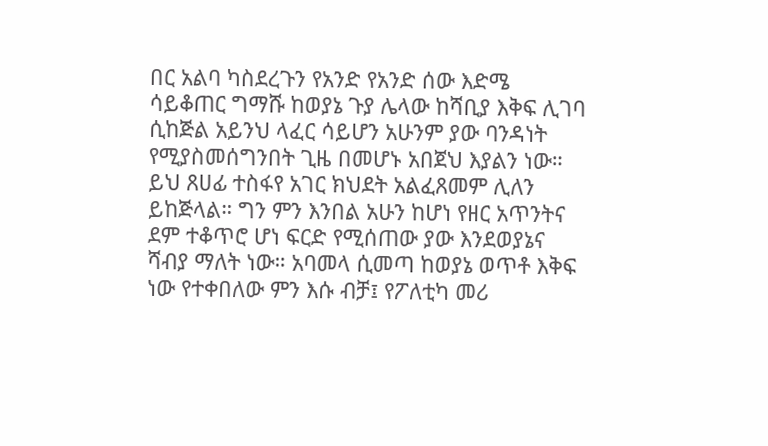በር አልባ ካስደረጉን የአንድ የአንድ ሰው እድሜ ሳይቆጠር ግማሹ ከወያኔ ጉያ ሌላው ከሻቢያ እቅፍ ሊገባ ሲከጅል አይንህ ላፈር ሳይሆን አሁንም ያው ባንዳነት የሚያስመሰግንበት ጊዜ በመሆኑ አበጀህ እያልን ነው። ይህ ጸሀፊ ተስፋየ አገር ክህደት አልፈጸመም ሊለን ይከጅላል። ግን ምን እንበል አሁን ከሆነ የዘር አጥንትና ደም ተቆጥሮ ሆነ ፍርድ የሚሰጠው ያው እንደወያኔና ሻብያ ማለት ነው። አባመላ ሲመጣ ከወያኔ ወጥቶ እቅፍ ነው የተቀበለው ምን እሱ ብቻ፤ የፖለቲካ መሪ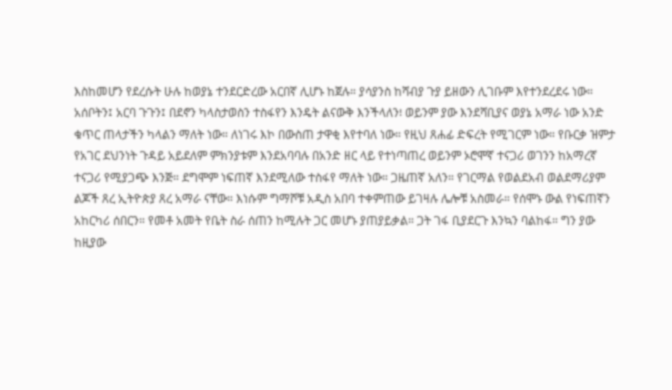እስከመሆን የደረሱት ሁሉ ከወያኔ ተንደርድረው አርበኛ ሊሆኑ ከጀሉ። ያሳያንስ ከሻብያ ጉያ ይዘውን ሊገቡም እየተንደረደሩ ነው። አሰቦትን፤ አርባ ጉጉን፤ በደኖን ካላስታወስን ተስፋየን እንዴት ልናውቅ እንችላለን፧ ወይንም ያው እንደሻቢያና ወያኔ አማራ ነው አንድ ቁጥር ጠላታችን ካላልን ማለት ነው። ለነገሩ እኮ በውስጠ ታዋቂ እየተባለ ነው። የዚህ ጸሐፊ ድፍረት የሚገርም ነው። የቡርቃ ዝምታ የአገር ደህንነት ጉዳይ አይደለም ምክንያቱም እንደአባባሉ በአንድ ዘር ላይ የተነጣጠረ ወይንም ኦሮሞኛ ተናጋሪ ወገንን ከአማረኛ ተናጋሪ የሚያጋጭ እንጅ። ደግሞም ነፍጠኛ እንደሚለው ተስፋየ ማለት ነው። ጋዜጠኛ አለን። የገርማል የወልደአብ ወልደማሪያም ልጆች ጸረ ኢትዮጵያ ጸረ አማራ ናቸው። እነሱም ግማሾቹ አዲስ አበባ ተቀምጠው ይገዛሉ ሌሎቹ አስመራ። የሰሞኑ ውል የነፍጠኛን አከርካሪ ሰበርን። የመቶ አመት የቤት ስራ ሰጠን ከሚሉት ጋር መሆኑ ያጠያይቃል። ጋት ገፋ ቢያደርጉ እንኳን ባልከፋ። ግን ያው ከዚያው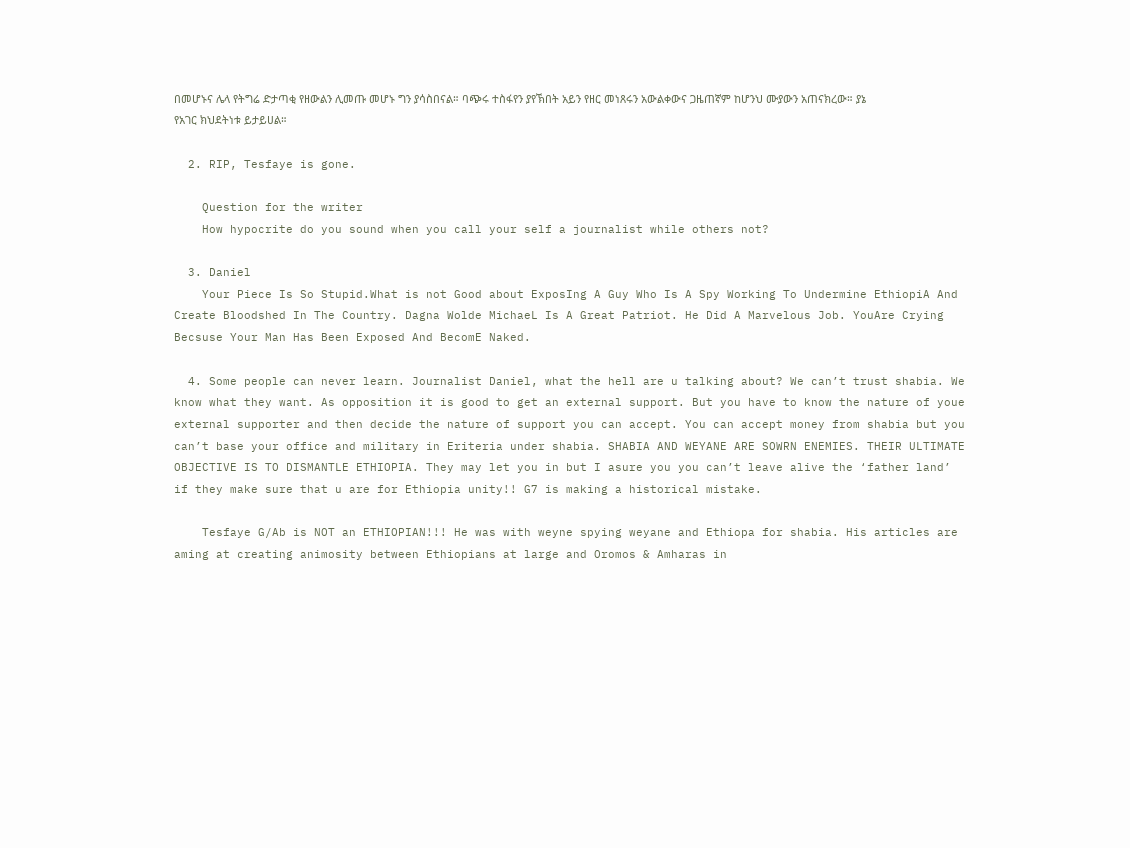በመሆኑና ሌላ የትግሬ ድታጣቂ የዘውልን ሊመጡ መሆኑ ግን ያሳስበናል። ባጭሩ ተስፋየን ያየኽበት አይን የዘር መነጸሩን አውልቀውና ጋዜጠኛም ከሆንህ ሙያውን አጠናክረው። ያኔ የአገር ክህደትነቱ ይታይሀል።

  2. RIP, Tesfaye is gone.

    Question for the writer
    How hypocrite do you sound when you call your self a journalist while others not?

  3. Daniel
    Your Piece Is So Stupid.What is not Good about ExposIng A Guy Who Is A Spy Working To Undermine EthiopiA And Create Bloodshed In The Country. Dagna Wolde MichaeL Is A Great Patriot. He Did A Marvelous Job. YouAre Crying Becsuse Your Man Has Been Exposed And BecomE Naked.

  4. Some people can never learn. Journalist Daniel, what the hell are u talking about? We can’t trust shabia. We know what they want. As opposition it is good to get an external support. But you have to know the nature of youe external supporter and then decide the nature of support you can accept. You can accept money from shabia but you can’t base your office and military in Eriteria under shabia. SHABIA AND WEYANE ARE SOWRN ENEMIES. THEIR ULTIMATE OBJECTIVE IS TO DISMANTLE ETHIOPIA. They may let you in but I asure you you can’t leave alive the ‘father land’ if they make sure that u are for Ethiopia unity!! G7 is making a historical mistake.

    Tesfaye G/Ab is NOT an ETHIOPIAN!!! He was with weyne spying weyane and Ethiopa for shabia. His articles are aming at creating animosity between Ethiopians at large and Oromos & Amharas in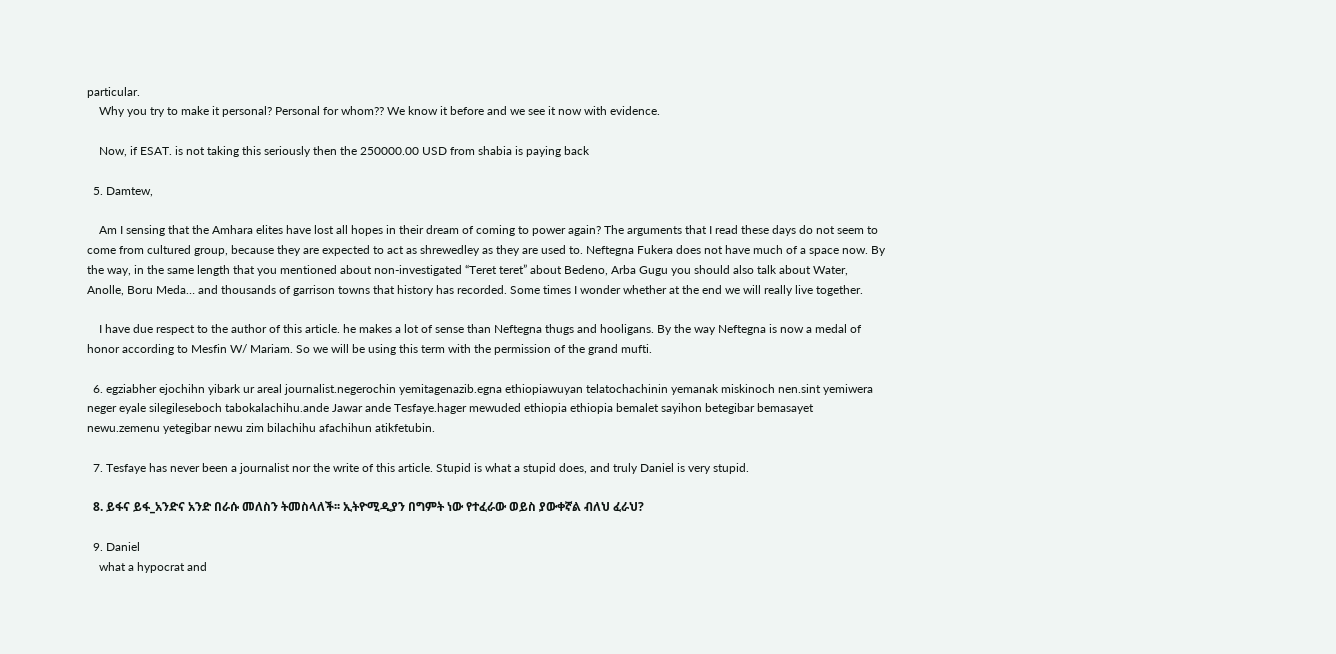particular.
    Why you try to make it personal? Personal for whom?? We know it before and we see it now with evidence.

    Now, if ESAT. is not taking this seriously then the 250000.00 USD from shabia is paying back

  5. Damtew,

    Am I sensing that the Amhara elites have lost all hopes in their dream of coming to power again? The arguments that I read these days do not seem to come from cultured group, because they are expected to act as shrewedley as they are used to. Neftegna Fukera does not have much of a space now. By the way, in the same length that you mentioned about non-investigated “Teret teret” about Bedeno, Arba Gugu you should also talk about Water, Anolle, Boru Meda… and thousands of garrison towns that history has recorded. Some times I wonder whether at the end we will really live together.

    I have due respect to the author of this article. he makes a lot of sense than Neftegna thugs and hooligans. By the way Neftegna is now a medal of honor according to Mesfin W/ Mariam. So we will be using this term with the permission of the grand mufti.

  6. egziabher ejochihn yibark ur areal journalist.negerochin yemitagenazib.egna ethiopiawuyan telatochachinin yemanak miskinoch nen.sint yemiwera neger eyale silegileseboch tabokalachihu.ande Jawar ande Tesfaye.hager mewuded ethiopia ethiopia bemalet sayihon betegibar bemasayet newu.zemenu yetegibar newu zim bilachihu afachihun atikfetubin.

  7. Tesfaye has never been a journalist nor the write of this article. Stupid is what a stupid does, and truly Daniel is very stupid.

  8. ይፋና ይፋ_አንድና አንድ በራሱ መለስን ትመስላለች፡፡ ኢትዮሚዲያን በግምት ነው የተፈራው ወይስ ያውቀኛል ብለህ ፈራህ?

  9. Daniel
    what a hypocrat and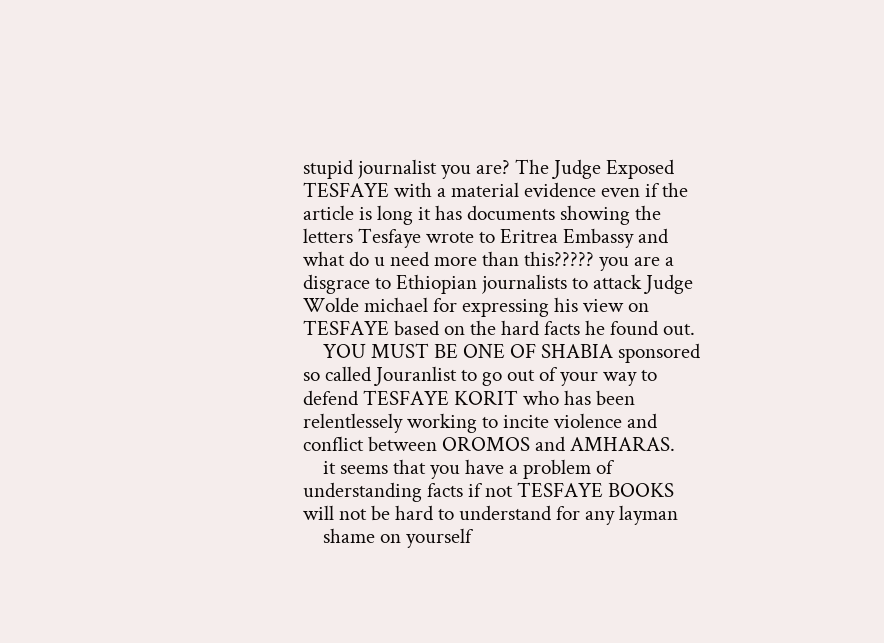stupid journalist you are? The Judge Exposed TESFAYE with a material evidence even if the article is long it has documents showing the letters Tesfaye wrote to Eritrea Embassy and what do u need more than this????? you are a disgrace to Ethiopian journalists to attack Judge Wolde michael for expressing his view on TESFAYE based on the hard facts he found out.
    YOU MUST BE ONE OF SHABIA sponsored so called Jouranlist to go out of your way to defend TESFAYE KORIT who has been relentlessely working to incite violence and conflict between OROMOS and AMHARAS.
    it seems that you have a problem of understanding facts if not TESFAYE BOOKS will not be hard to understand for any layman
    shame on yourself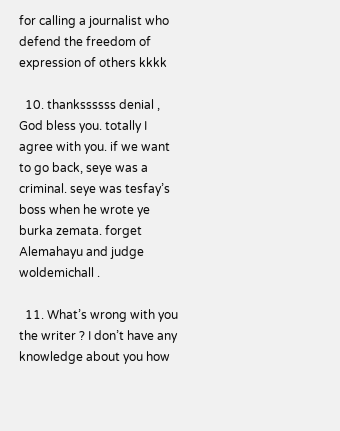for calling a journalist who defend the freedom of expression of others kkkk

  10. thankssssss denial , God bless you. totally I agree with you. if we want to go back, seye was a criminal. seye was tesfay’s boss when he wrote ye burka zemata. forget Alemahayu and judge woldemichall .

  11. What’s wrong with you the writer ? I don’t have any knowledge about you how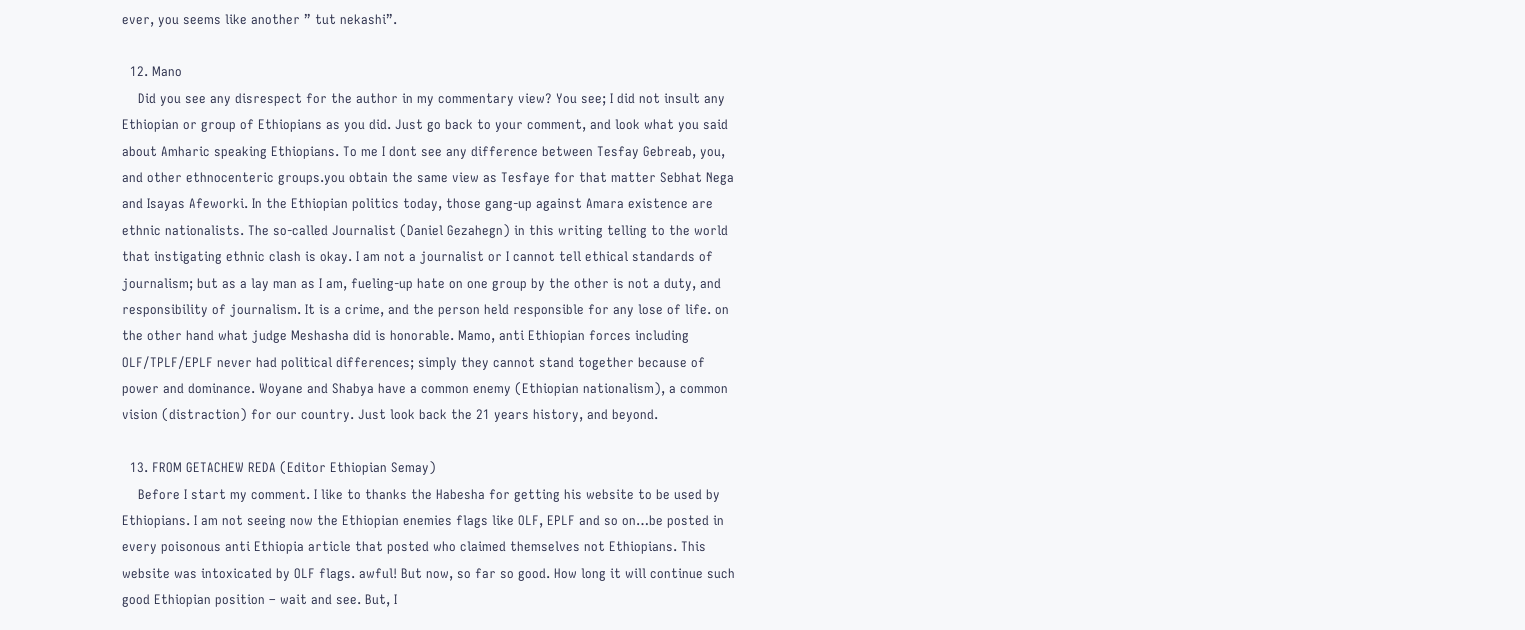ever, you seems like another ” tut nekashi”.

  12. Mano
    Did you see any disrespect for the author in my commentary view? You see; I did not insult any Ethiopian or group of Ethiopians as you did. Just go back to your comment, and look what you said about Amharic speaking Ethiopians. To me I dont see any difference between Tesfay Gebreab, you, and other ethnocenteric groups.you obtain the same view as Tesfaye for that matter Sebhat Nega and Isayas Afeworki. In the Ethiopian politics today, those gang-up against Amara existence are ethnic nationalists. The so-called Journalist (Daniel Gezahegn) in this writing telling to the world that instigating ethnic clash is okay. I am not a journalist or I cannot tell ethical standards of journalism; but as a lay man as I am, fueling-up hate on one group by the other is not a duty, and responsibility of journalism. It is a crime, and the person held responsible for any lose of life. on the other hand what judge Meshasha did is honorable. Mamo, anti Ethiopian forces including OLF/TPLF/EPLF never had political differences; simply they cannot stand together because of power and dominance. Woyane and Shabya have a common enemy (Ethiopian nationalism), a common vision (distraction) for our country. Just look back the 21 years history, and beyond.

  13. FROM GETACHEW REDA (Editor Ethiopian Semay)
    Before I start my comment. I like to thanks the Habesha for getting his website to be used by Ethiopians. I am not seeing now the Ethiopian enemies flags like OLF, EPLF and so on…be posted in every poisonous anti Ethiopia article that posted who claimed themselves not Ethiopians. This website was intoxicated by OLF flags. awful! But now, so far so good. How long it will continue such good Ethiopian position – wait and see. But, I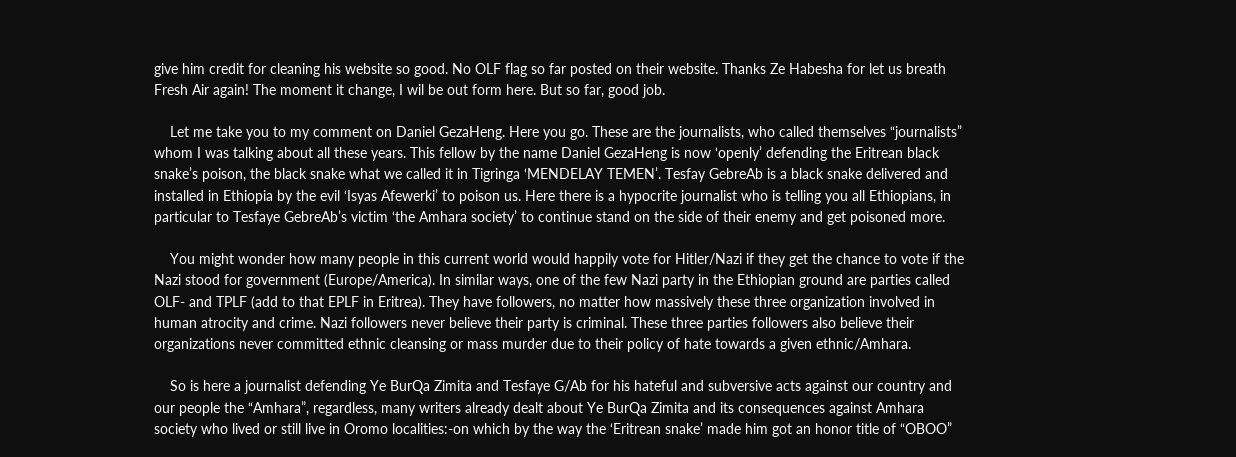give him credit for cleaning his website so good. No OLF flag so far posted on their website. Thanks Ze Habesha for let us breath Fresh Air again! The moment it change, I wil be out form here. But so far, good job.

    Let me take you to my comment on Daniel GezaHeng. Here you go. These are the journalists, who called themselves “journalists” whom I was talking about all these years. This fellow by the name Daniel GezaHeng is now ‘openly’ defending the Eritrean black snake’s poison, the black snake what we called it in Tigringa ‘MENDELAY TEMEN’. Tesfay GebreAb is a black snake delivered and installed in Ethiopia by the evil ‘Isyas Afewerki’ to poison us. Here there is a hypocrite journalist who is telling you all Ethiopians, in particular to Tesfaye GebreAb’s victim ‘the Amhara society’ to continue stand on the side of their enemy and get poisoned more.

    You might wonder how many people in this current world would happily vote for Hitler/Nazi if they get the chance to vote if the Nazi stood for government (Europe/America). In similar ways, one of the few Nazi party in the Ethiopian ground are parties called OLF- and TPLF (add to that EPLF in Eritrea). They have followers, no matter how massively these three organization involved in human atrocity and crime. Nazi followers never believe their party is criminal. These three parties followers also believe their organizations never committed ethnic cleansing or mass murder due to their policy of hate towards a given ethnic/Amhara.

    So is here a journalist defending Ye BurQa Zimita and Tesfaye G/Ab for his hateful and subversive acts against our country and our people the “Amhara”, regardless, many writers already dealt about Ye BurQa Zimita and its consequences against Amhara society who lived or still live in Oromo localities:-on which by the way the ‘Eritrean snake’ made him got an honor title of “OBOO”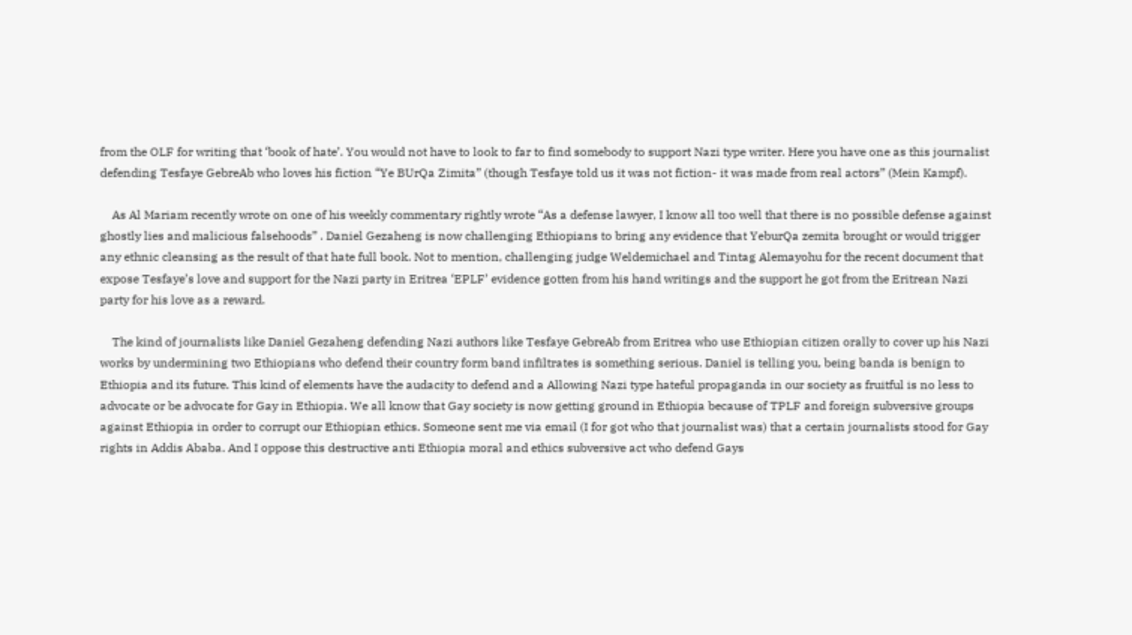from the OLF for writing that ‘book of hate’. You would not have to look to far to find somebody to support Nazi type writer. Here you have one as this journalist defending Tesfaye GebreAb who loves his fiction “Ye BUrQa Zimita” (though Tesfaye told us it was not fiction- it was made from real actors” (Mein Kampf).

    As Al Mariam recently wrote on one of his weekly commentary rightly wrote “As a defense lawyer, I know all too well that there is no possible defense against ghostly lies and malicious falsehoods” . Daniel Gezaheng is now challenging Ethiopians to bring any evidence that YeburQa zemita brought or would trigger any ethnic cleansing as the result of that hate full book. Not to mention, challenging judge Weldemichael and Tintag Alemayohu for the recent document that expose Tesfaye’s love and support for the Nazi party in Eritrea ‘EPLF’ evidence gotten from his hand writings and the support he got from the Eritrean Nazi party for his love as a reward.

    The kind of journalists like Daniel Gezaheng defending Nazi authors like Tesfaye GebreAb from Eritrea who use Ethiopian citizen orally to cover up his Nazi works by undermining two Ethiopians who defend their country form band infiltrates is something serious. Daniel is telling you, being banda is benign to Ethiopia and its future. This kind of elements have the audacity to defend and a Allowing Nazi type hateful propaganda in our society as fruitful is no less to advocate or be advocate for Gay in Ethiopia. We all know that Gay society is now getting ground in Ethiopia because of TPLF and foreign subversive groups against Ethiopia in order to corrupt our Ethiopian ethics. Someone sent me via email (I for got who that journalist was) that a certain journalists stood for Gay rights in Addis Ababa. And I oppose this destructive anti Ethiopia moral and ethics subversive act who defend Gays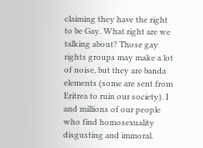claiming they have the right to be Gay. What right are we talking about? Those gay rights groups may make a lot of noise, but they are banda elements (some are sent from Eritrea to ruin our society). I and millions of our people who find homosexuality disgusting and immoral.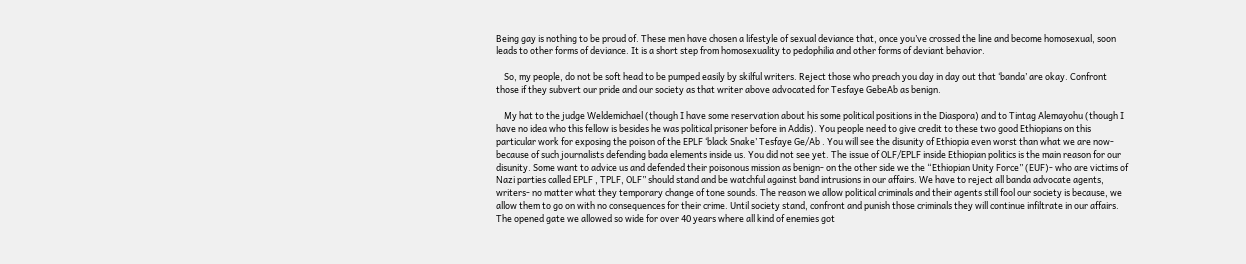Being gay is nothing to be proud of. These men have chosen a lifestyle of sexual deviance that, once you’ve crossed the line and become homosexual, soon leads to other forms of deviance. It is a short step from homosexuality to pedophilia and other forms of deviant behavior.

    So, my people, do not be soft head to be pumped easily by skilful writers. Reject those who preach you day in day out that ‘banda’ are okay. Confront those if they subvert our pride and our society as that writer above advocated for Tesfaye GebeAb as benign.

    My hat to the judge Weldemichael (though I have some reservation about his some political positions in the Diaspora) and to Tintag Alemayohu (though I have no idea who this fellow is besides he was political prisoner before in Addis). You people need to give credit to these two good Ethiopians on this particular work for exposing the poison of the EPLF ‘black Snake’ Tesfaye Ge/Ab . You will see the disunity of Ethiopia even worst than what we are now- because of such journalists defending bada elements inside us. You did not see yet. The issue of OLF/EPLF inside Ethiopian politics is the main reason for our disunity. Some want to advice us and defended their poisonous mission as benign- on the other side we the “Ethiopian Unity Force” (EUF)- who are victims of Nazi parties called EPLF , TPLF, OLF” should stand and be watchful against band intrusions in our affairs. We have to reject all banda advocate agents, writers- no matter what they temporary change of tone sounds. The reason we allow political criminals and their agents still fool our society is because, we allow them to go on with no consequences for their crime. Until society stand, confront and punish those criminals they will continue infiltrate in our affairs. The opened gate we allowed so wide for over 40 years where all kind of enemies got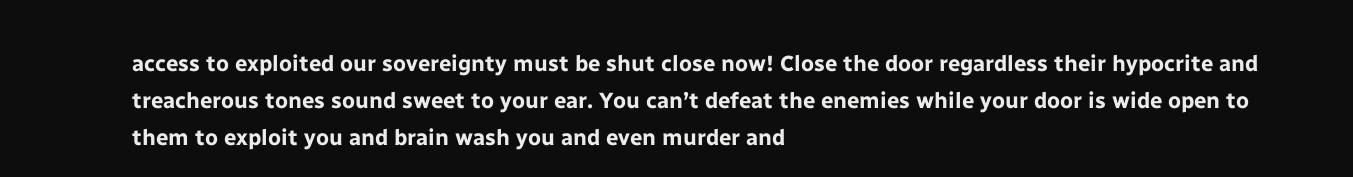access to exploited our sovereignty must be shut close now! Close the door regardless their hypocrite and treacherous tones sound sweet to your ear. You can’t defeat the enemies while your door is wide open to them to exploit you and brain wash you and even murder and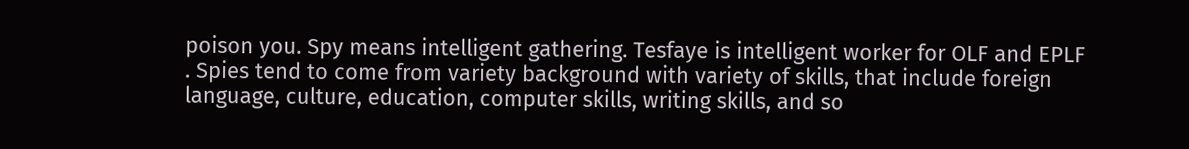poison you. Spy means intelligent gathering. Tesfaye is intelligent worker for OLF and EPLF . Spies tend to come from variety background with variety of skills, that include foreign language, culture, education, computer skills, writing skills, and so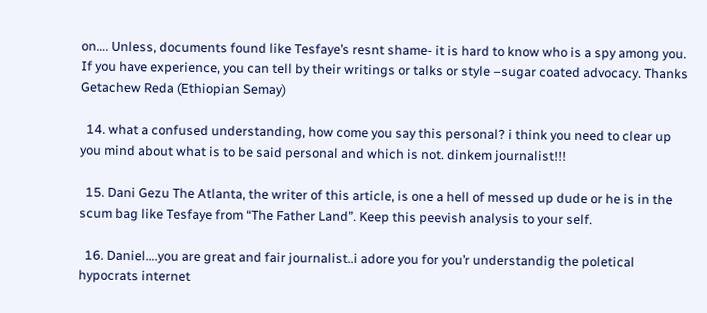on…. Unless, documents found like Tesfaye’s resnt shame- it is hard to know who is a spy among you. If you have experience, you can tell by their writings or talks or style –sugar coated advocacy. Thanks Getachew Reda (Ethiopian Semay)

  14. what a confused understanding, how come you say this personal? i think you need to clear up you mind about what is to be said personal and which is not. dinkem journalist!!!

  15. Dani Gezu The Atlanta, the writer of this article, is one a hell of messed up dude or he is in the scum bag like Tesfaye from “The Father Land”. Keep this peevish analysis to your self.

  16. Daniel….you are great and fair journalist..i adore you for you’r understandig the poletical hypocrats internet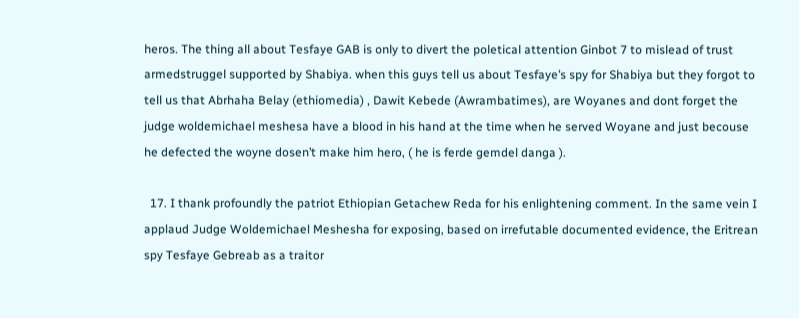heros. The thing all about Tesfaye GAB is only to divert the poletical attention Ginbot 7 to mislead of trust armedstruggel supported by Shabiya. when this guys tell us about Tesfaye’s spy for Shabiya but they forgot to tell us that Abrhaha Belay (ethiomedia) , Dawit Kebede (Awrambatimes), are Woyanes and dont forget the judge woldemichael meshesa have a blood in his hand at the time when he served Woyane and just becouse he defected the woyne dosen’t make him hero, ( he is ferde gemdel danga ).

  17. I thank profoundly the patriot Ethiopian Getachew Reda for his enlightening comment. In the same vein I applaud Judge Woldemichael Meshesha for exposing, based on irrefutable documented evidence, the Eritrean spy Tesfaye Gebreab as a traitor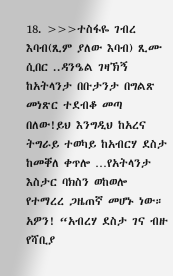18. >>>ተስፋዬ ገብረ እባብ(ጺም ያለው እባብ) ጺሙ ሲበር ..ዳንዔል ገዛኽኝ ከአትላንታ በቡታንታ በግልጽ መነጽር ተደብቆ መጣ በለው!ይህ እንግዲህ ከአረና ትግራይ ተወካይ ከአብርሃ ደስታ ከመቐለ ቀጥሎ …የአትላንታ እስታር ባክስን ወከወሎ የተማረረ ጋዜጠኛ መሆኑ ነው። አዎን! “አብረሃ ደስታ ገና ብዙ የሻቢያ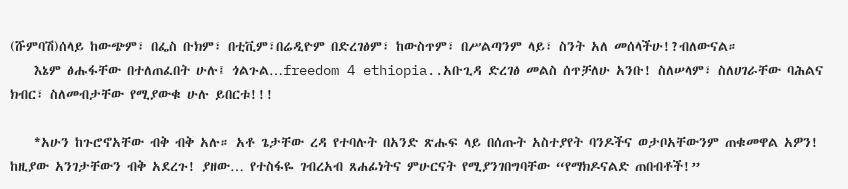(ሹምባሽ)ሰላይ ከውጭም፣ በፌስ ቡክም፣ በቲቪም፣በሬዲዮም በድረገፅም፣ ከውስጥም፣ በሥልጣንም ላይ፣ ስንት አለ መሰላችሁ!?ብለውናል።
    እኔም ፅሑፋቸው በተለጠፈበት ሁሉ፤ ጎልጉል…freedom 4 ethiopia..አቡጊዳ ድረገፅ መልስ ሰጥቻለሁ አንቡ! ስለሠላም፣ ስለሀገራቸው ባሕልና ክብር፣ ስለመብታቸው የሚያውቁ ሁሉ ይበርቱ!!!

    *አሁን ከጉሮኖአቸው ብቅ ብቅ አሉ። አቶ ጌታቸው ረዳ የተባሉት በአንድ ጽሑፍ ላይ በሰጡት አስተያየት ባንዶችና ወታቦአቸውንም ጠቁመዋል አዎን! ከዚያው አንገታቸውን ብቅ አደረጉ! ያዘው… የተስፋዬ ገብረአብ ጸሐፊነትና ምሁርናት የሚያንገበግባቸው “የማክዶናልድ ጠበብቶች!”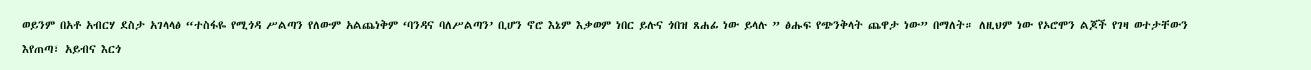ወይንም በአቶ አብርሃ ደስታ አገላላፅ “ተስፋዬ የሚጎዳ ሥልጣን የለውም አልጨነቅም ‘ባንዳና ባለሥልጣን’ ቢሆን ኖሮ እኔም እቃወም ነበር ይሉና ጎበዝ ጸሐፊ ነው ይላሉ ” ፅሑፍ የጭንቅላት ጨዋታ ነው” በማለት። ለዚህም ነው የኦሮሞን ልጆች የገዛ ወተታቸውን እየጠጣ፣ አይብና እርጎ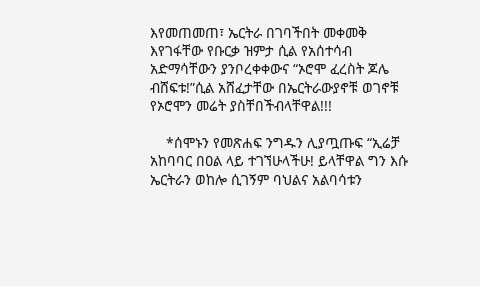እየመጠመጠ፣ ኤርትራ በገባችበት መቀመቅ እየገፋቸው የቡርቃ ዝምታ ሲል የአሰተሳብ አድማሳቸውን ያንቦረቀቀውና “ኦሮሞ ፈረስት ጆሌ ብሸፍቱ!”ሲል አሸፈታቸው በኤርትራውያኖቹ ወገኖቹ የኦሮሞን መሬት ያስቸበችብላቸዋል!!!

    *ሰሞኑን የመጽሐፍ ንግዱን ሊያጧጡፍ “ኢሬቻ አከባባር በዐል ላይ ተገኘሁላችሁ! ይላቸዋል ግን እሱ ኤርትራን ወከሎ ሲገኝም ባህልና አልባሳቱን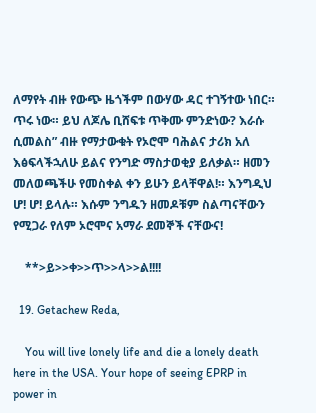ለማየት ብዙ የውጭ ዜጎችም በውሃው ዳር ተገኝተው ነበር። ጥሩ ነው። ይህ ለጆሌ ቢሸፍቱ ጥቅሙ ምንድነው? እራሱ ሲመልስ” ብዙ የማታውቁት የኦሮሞ ባሕልና ታሪክ አለ እፅፍላችኋለሁ ይልና የንግድ ማስታወቂያ ይለቃል። ዘመን መለወጫችሁ የመስቀል ቀን ይሁን ይላቸዋል!። እንግዲህ ሆ! ሆ! ይላሉ። እሱም ንግዱን ዘመዶቹም ስልጣናቸውን የሚጋራ የለም ኦሮሞና አማራ ደመኞች ናቸውና!

    **>ይ>>ቀ>>ጥ>>ላ>>ል!!!!

  19. Getachew Reda,

    You will live lonely life and die a lonely death here in the USA. Your hope of seeing EPRP in power in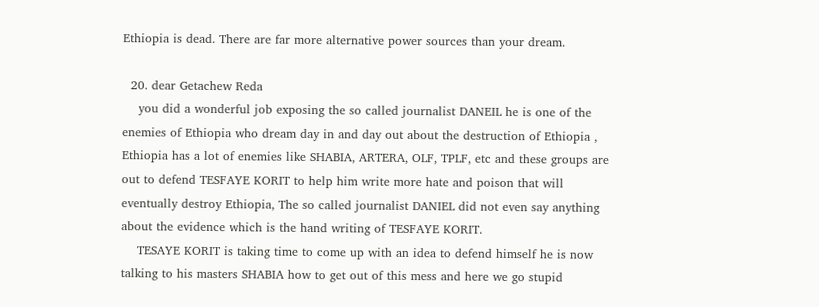Ethiopia is dead. There are far more alternative power sources than your dream.

  20. dear Getachew Reda
    you did a wonderful job exposing the so called journalist DANEIL he is one of the enemies of Ethiopia who dream day in and day out about the destruction of Ethiopia , Ethiopia has a lot of enemies like SHABIA, ARTERA, OLF, TPLF, etc and these groups are out to defend TESFAYE KORIT to help him write more hate and poison that will eventually destroy Ethiopia, The so called journalist DANIEL did not even say anything about the evidence which is the hand writing of TESFAYE KORIT.
    TESAYE KORIT is taking time to come up with an idea to defend himself he is now talking to his masters SHABIA how to get out of this mess and here we go stupid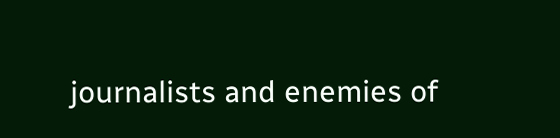journalists and enemies of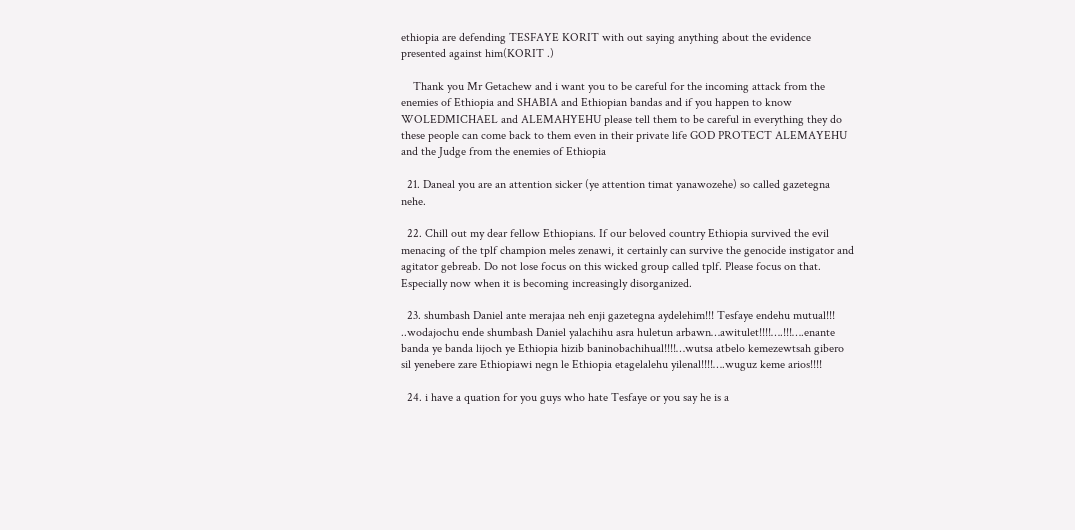ethiopia are defending TESFAYE KORIT with out saying anything about the evidence presented against him(KORIT .)

    Thank you Mr Getachew and i want you to be careful for the incoming attack from the enemies of Ethiopia and SHABIA and Ethiopian bandas and if you happen to know WOLEDMICHAEL and ALEMAHYEHU please tell them to be careful in everything they do these people can come back to them even in their private life GOD PROTECT ALEMAYEHU and the Judge from the enemies of Ethiopia

  21. Daneal you are an attention sicker (ye attention timat yanawozehe) so called gazetegna nehe.

  22. Chill out my dear fellow Ethiopians. If our beloved country Ethiopia survived the evil menacing of the tplf champion meles zenawi, it certainly can survive the genocide instigator and agitator gebreab. Do not lose focus on this wicked group called tplf. Please focus on that. Especially now when it is becoming increasingly disorganized.

  23. shumbash Daniel ante merajaa neh enji gazetegna aydelehim!!! Tesfaye endehu mutual!!! ..wodajochu ende shumbash Daniel yalachihu asra huletun arbawn…awitulet!!!!….!!!….enante banda ye banda lijoch ye Ethiopia hizib baninobachihual!!!!…wutsa atbelo kemezewtsah gibero sil yenebere zare Ethiopiawi negn le Ethiopia etagelalehu yilenal!!!!….wuguz keme arios!!!!

  24. i have a quation for you guys who hate Tesfaye or you say he is a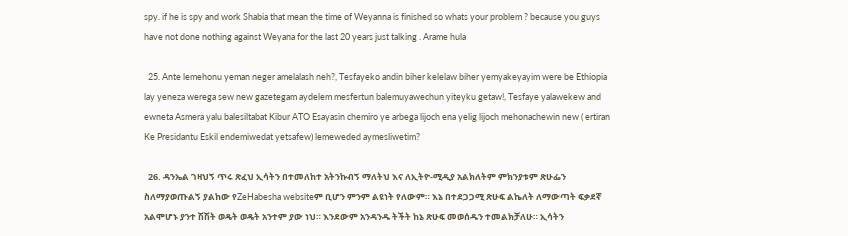spy. if he is spy and work Shabia that mean the time of Weyanna is finished so whats your problem ? because you guys have not done nothing against Weyana for the last 20 years just talking . Arame hula

  25. Ante lemehonu yeman neger amelalash neh?, Tesfayeko andin biher kelelaw biher yemyakeyayim were be Ethiopia lay yeneza werega sew new gazetegam aydelem mesfertun balemuyawechun yiteyku getaw!, Tesfaye yalawekew and ewneta Asmera yalu balesiltabat Kibur ATO Esayasin chemiro ye arbega lijoch ena yelig lijoch mehonachewin new ( ertiran Ke Presidantu Eskil endemiwedat yetsafew) lemeweded aymesliwetim?

  26. ዳንኤል ገዛህኝ ጥሩ ጽፈህ ኢሳትን በተመለከተ አትንኩብኝ ማለትህ እና ለኢትዮ-ሚዲያ አልክለትም ምክንያቱም ጽሁፌን ስለማያወጡልኝ ያልከው የZeHabesha websiteም ቢሆን ምንም ልዩነት የለውም። እኔ በተደጋጋሚ ጽሁፍ ልኬለት ለማውጣት ፍቃደኛ አልሞሆኑ ያንተ ሽሽት ወዴት ወዴት አንተም ያው ነህ። እንደውም አንዳንዱ ትችት ከኔ ጽሁፍ መወሰዱን ተመልክቻለሁ። ኢሳትን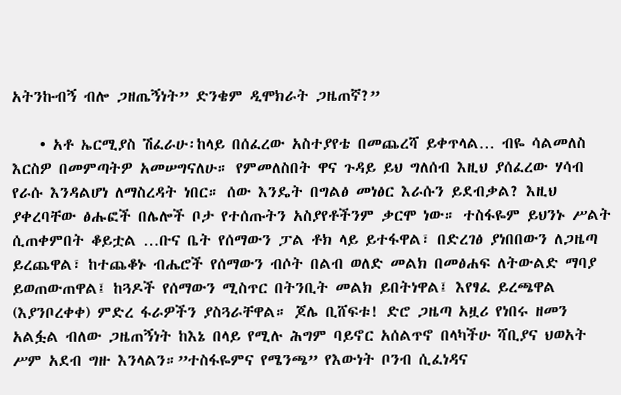አትንኩብኝ ብሎ ጋዘጤኝነት” ድንቄም ዲሞክራት ጋዜጠኛ?”

    • አቶ ኤርሚያስ ሽፈራሁ፡ከላይ በሰፈረው አስተያየቴ በመጨረሻ ይቀጥላል… ብዬ ሳልመለስ እርስዎ በመምጣትዎ አመሠግናለሁ። የምመለስበት ዋና ጉዳይ ይህ ግለሰብ እዚህ ያሰፈረው ሃሳብ የራሱ እንዳልሆነ ለማስረዳት ነበር። ሰው እንዴት በግልፅ መነፅር እራሱን ይደብቃል? እዚህ ያቀረባቸው ፅሑፎች በሌሎች ቦታ የተሰጡትን አስያየቶችንም ቃርሞ ነው። ተስፋዬም ይህንኑ ሥልት ሲጠቀምበት ቆይቷል …ቡና ቤት የሰማውን ፓል ቶክ ላይ ይተፋዋል፣ በድረገፅ ያነበበውን ለጋዜጣ ይረጨዋል፣ ከተጨቆኑ ብሔሮች የሰማውን ብሶት በልብ ወለድ መልክ በመፅሐፍ ለትውልድ ማባያ ይወጠውጠዋል፤ ከጓዶች የሰማውን ሚስጥር በትንቢት መልክ ይበትነዋል፤ እየፃፈ ይረጫዋል (እያንቦረቀቀ) ምድረ ፋራዎችን ያስጓራቸዋል። ጆሌ ቢሸፍቱ! ድሮ ጋዜጣ አዟሪ የነበሩ ዘመን አልፏል ብለው ጋዜጠኝነት ከእኔ በላይ የሚሉ ሕግም ባይኖር አሰልጥኖ በላካችሁ ሻቢያና ህወአት ሥም አደብ ግዙ እንላልን።”ተስፋዬምና የሜንጫ” የእውነት ቦንብ ሲፈነዳና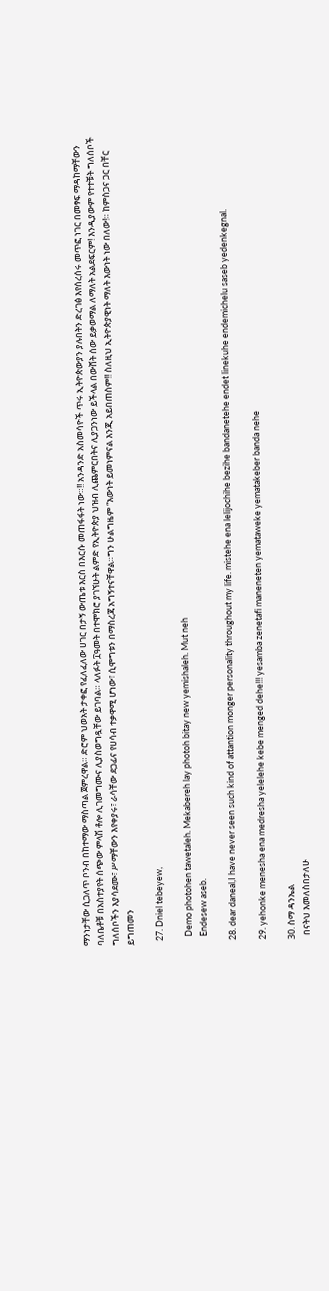ማንነታቸው ሲጋለጥ ቦንብ በከተማው ማስጣል ጀምረዋል። ድሮም ህወአት ታቀፎ የፈለፈለው ሀገር በታኝ ውጤቱ እርስ በእርሱ መጠፋፋት ነው።!! አንዳንድ አስመሳዮች ጥሩ ኢትዮጵውያን ያሉበትን ድረገፅ እየሰረሰሩ መጥፎ ነገር በመፃፍ ማዳከማቸውን ባለቤቶቹ በአስተያየት ሰጭው ምላሽ ቶሎ ሊገመግሙና ሊያስወግዷቸው ይገባል። ላለፉት ፲ዓመት በተሞክሮ ያገኘሁት ልምድ የኢትዮጵያ ህዝብ ሊጨምርበትና ሊያጋንነው ይችላል በውሸት ሰው ይቃወማል ለማለት አልደፍርም! እንዲያውም የተተቹት ግለሰቦች ግለሰቦችን እያሳደሙ፣ ሥማቸውን እየቀያሩ፣ ራሳቸው ደጋፊና የሀሳብ ተቃዋሚ ሆነው፣ ሲሞግቱን በማስረጃ አግኝተናቸዋል።ግን ሁልግዜም “እውነት ይመነምናል እንጂ አይበጠስም!! ስለዚህ ኢትዮጵያዊነት ማለት እውነት ነው በለው!። ከምስጋና ጋር በቸር ይግጠመን

  27. Dniel tebeyew,

    Demo photohen tawetaleh. Mekabereh lay photoh bitay new yemishaleh. Mut neh
    Endesew aseb.

  28. dear daneal,I have never seen such kind of attantion monger personality throughout my life. mistehe ena lelijochihe bezihe bandanetehe endet linekuhe endemichelu saseb yedenkegnal.

  29. yehonke menesha ena medresha yelelehe kebe menged dehe!!! yesamba zenetafi maneneten yemataweke yematakeber banda nehe

  30. ስማ ዳንኤል
    በናትህ እመለስበታለሁ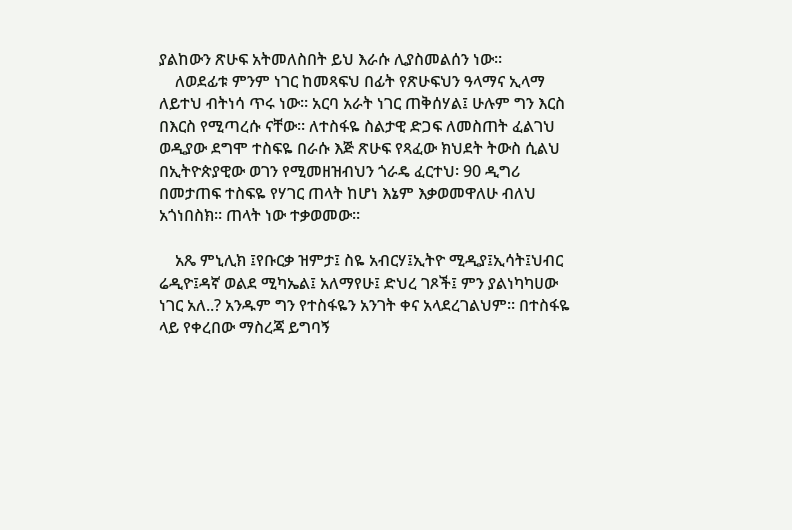ያልከውን ጽሁፍ አትመለስበት ይህ እራሱ ሊያስመልሰን ነው።
    ለወደፊቱ ምንም ነገር ከመጻፍህ በፊት የጽሁፍህን ዓላማና ኢላማ ለይተህ ብትነሳ ጥሩ ነው። አርባ አራት ነገር ጠቅሰሃል፤ ሁሉም ግን እርስ በእርስ የሚጣረሱ ናቸው። ለተስፋዬ ስልታዊ ድጋፍ ለመስጠት ፈልገህ ወዲያው ደግሞ ተስፍዬ በራሱ እጅ ጽሁፍ የጻፈው ክህደት ትውስ ሲልህ በኢትዮጵያዊው ወገን የሚመዘዝብህን ጎራዴ ፈርተህ፡ 90 ዲግሪ በመታጠፍ ተስፍዬ የሃገር ጠላት ከሆነ እኔም እቃወመዋለሁ ብለህ አጎነበስክ። ጠላት ነው ተቃወመው።

    አጼ ምኒሊክ ፤የቡርቃ ዝምታ፤ ስዬ አብርሃ፤ኢትዮ ሚዲያ፤ኢሳት፤ህብር ሬዲዮ፤ዳኛ ወልደ ሚካኤል፤ አለማየሁ፤ ድህረ ገጾች፤ ምን ያልነካካሀው ነገር አለ..? አንዱም ግን የተስፋዬን አንገት ቀና አላደረገልህም። በተስፋዬ ላይ የቀረበው ማስረጃ ይግባኝ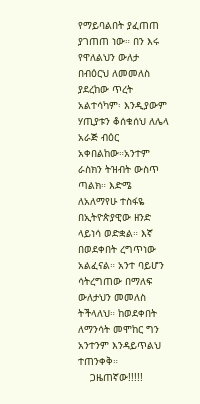የማይባልበት ያፈጠጠ ያገጠጠ ነው። በን እሩ የዋለልህን ውለታ በብዕርህ ለመመለስ ያደረከው ጥረት አልተሳካም፡ እንዲያውም ሃጢያቱን ቆሰቁሰህ ለሌላ አራጅ ብዕር አቀበልከው።አንተም ራስክን ትዝብት ውስጥ ጣልክ። እድሜ ለአለማየሁ ተስፋዬ በኢትዮጵያዊው ዘንድ ላይነሳ ወድቋል። እኛ በወደቀበት ረግጥነው አልፈናል። አንተ ባይሆን ሳትረግጠው በማለፍ ውለታህን መመለስ ትችላለህ። ከወደቀበት ለማንሳት መሞከር ግን አንተንም እንዳይጥልህ ተጠንቀቅ።
    ጋዜጠኛው!!!!!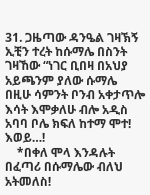31. ጋዜጣው ዳንዔል ገዛኽኝ ኢቺን ተረት ከሱማሌ በስንት ገዛኸው “ነገር ቢበዛ በአህያ አይጫንም ያለው ሱማሌ በዚሁ ሳምንት ቦንብ አቀታጥሎ እሳት እሞቃለሁ ብሎ አዲስ አባባ ቦሌ ክፍለ ከተማ ሞተ! እወይ…!
    *በቀለ ሞላ እንዳሉት በፈጣሪ በሱማሌው ብለህ አትመለስ!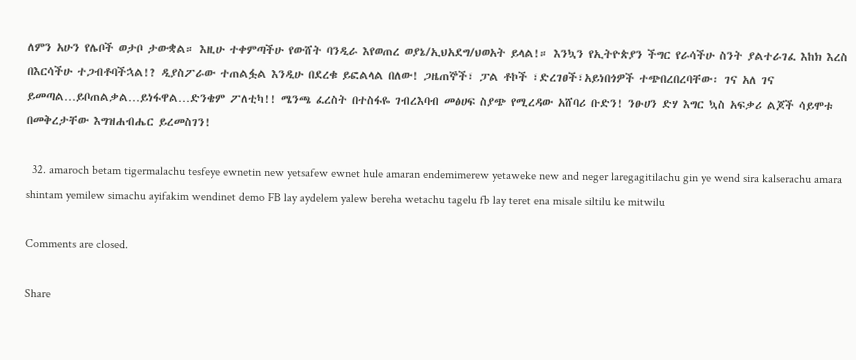ለምን አሁን የሌቦች ወታቦ ታውቋል። እዚሁ ተቀምጣችሁ የውሸት ባንዲራ እየወጠረ ወያኔ/ኢህአደግ/ህወአት ይላል!። እንኳን የኢትዮጵያን ችግር የራሳችሁ ስንት ያልተራገፈ እከክ እረስ በእርሳችሁ ተጋብቶባችኋል!? ዲያስፖራው ተጠልፏል እንዲሁ በደረቁ ይፎልላል በለው! ጋዜጠኞች፣ ፓል ቶኮች ፣ድረገፀች፣አይነበጎዎች ተጭበረበረባቸው፡ ገና አለ ገና ይመጣል…ይቦጠልቃል…ይነፋዋል…ድንቄም ፖለቲካ!! ሜንጫ ፈረስት በተስፋዬ ገብረእባብ መፅሀፍ ስያጭ የሚረዳው አሸባሪ ቡድን! ንፁሀን ድሃ እግር ኳስ አፍቃሪ ልጆች ሳይሞቱ በመቅረታቸው እግዝሐብሔር ይረመስገን!

  32. amaroch betam tigermalachu tesfeye ewnetin new yetsafew ewnet hule amaran endemimerew yetaweke new and neger laregagitilachu gin ye wend sira kalserachu amara shintam yemilew simachu ayifakim wendinet demo FB lay aydelem yalew bereha wetachu tagelu fb lay teret ena misale siltilu ke mitwilu

Comments are closed.

Share